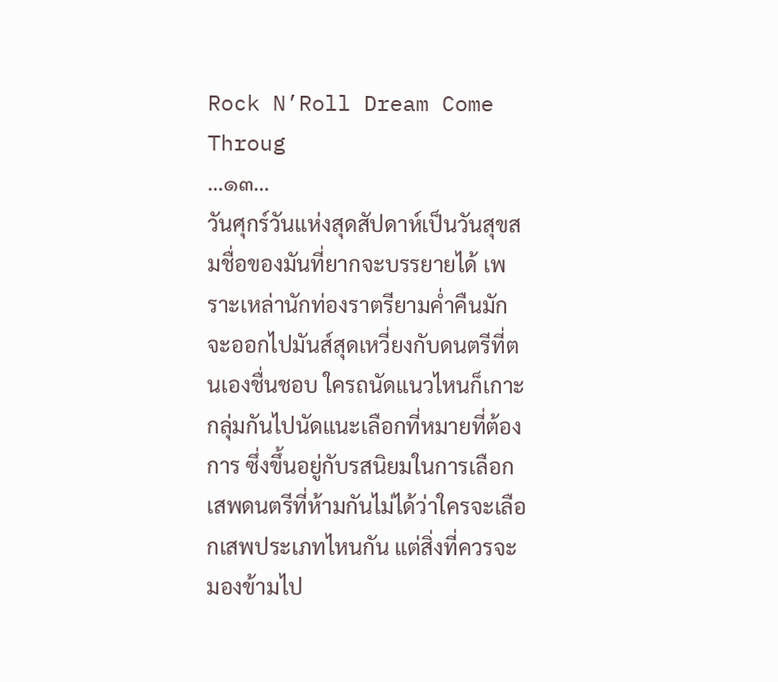Rock N’Roll Dream Come Throug
…๑๓…
วันศุกร์วันแห่งสุดสัปดาห์เป็นวันสุขสมชื่อของมันที่ยากจะบรรยายได้ เพราะเหล่านักท่องราตรียามค่ำคืนมักจะออกไปมันส์สุดเหวี่ยงกับดนตรีที่ตนเองชื่นชอบ ใครถนัดแนวไหนก็เกาะกลุ่มกันไปนัดแนะเลือกที่หมายที่ต้องการ ซึ่งขึ้นอยู่กับรสนิยมในการเลือกเสพดนตรีที่ห้ามกันไม่ได้ว่าใครจะเลือกเสพประเภทไหนกัน แต่สิ่งที่ควรจะมองข้ามไป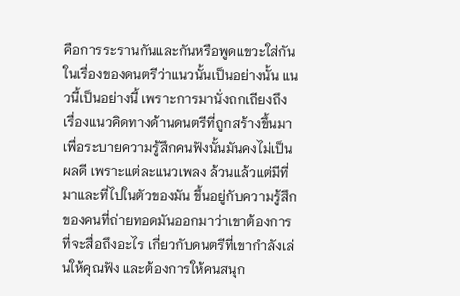คือการระรานกันและกันหรือพูดแขวะใส่กันในเรื่องของดนตรีว่าแนวนั้นเป็นอย่างนั้น แนวนี้เป็นอย่างนี้ เพราะการมานั่งถกเถียงถึงเรื่องแนวคิดทางด้านดนตรีที่ถูกสร้างขึ้นมาเพื่อระบายความรู้สึกคนฟังนั้นมันคงไม่เป็นผลดี เพราะแต่ละแนวเพลง ล้วนแล้วแต่มีที่มาและที่ไปในตัวของมัน ขึ้นอยู่กับความรู้สึกของคนที่ถ่ายทอดมันออกมาว่าเขาต้องการที่จะสื่อถึงอะไร เกี่ยวกับดนตรีที่เขากำลังเล่นให้คุณฟัง และต้องการให้คนสนุก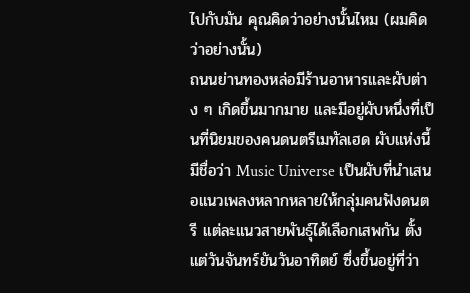ไปกับมัน คุณคิดว่าอย่างนั้นไหม (ผมคิดว่าอย่างนั้น)
ถนนย่านทองหล่อมีร้านอาหารและผับต่าง ๆ เกิดขึ้นมากมาย และมีอยู่ผับหนึ่งที่เป็นที่นิยมของคนดนตรีเมทัลเฮด ผับแห่งนี้มีชื่อว่า Music Universe เป็นผับที่นำเสนอแนวเพลงหลากหลายให้กลุ่มคนฟังดนตรี แต่ละแนวสายพันธุ์ได้เลือกเสพกัน ตั้งแต่วันจันทร์ยันวันอาทิตย์ ซึ่งขึ้นอยู่ที่ว่า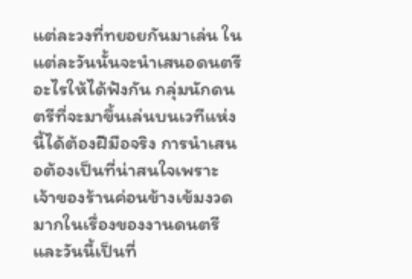แต่ละวงที่ทยอยกันมาเล่น ในแต่ละวันนั้นจะนำเสนอดนตรีอะไรให้ได้ฟังกัน กลุ่มนักดนตรีที่จะมาขึ้นเล่นบนเวทีแห่งนี้ได้ต้องฝีมือจริง การนำเสนอต้องเป็นที่น่าสนใจเพราะเจ้าของร้านค่อนข้างเข้มงวดมากในเรื่องของงานดนตรี และวันนี้เป็นที่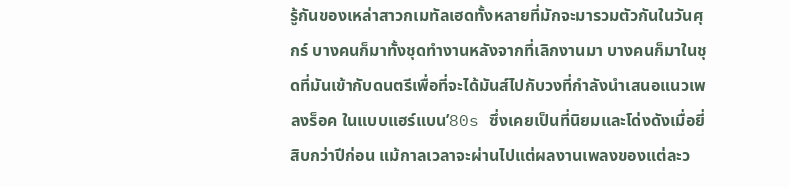รู้กันของเหล่าสาวกเมทัลเฮดทั้งหลายที่มักจะมารวมตัวกันในวันศุกร์ บางคนก็มาทั้งชุดทำงานหลังจากที่เลิกงานมา บางคนก็มาในชุดที่มันเข้ากับดนตรีเพื่อที่จะได้มันส์ไปกับวงที่กำลังนำเสนอแนวเพลงร็อค ในแบบแฮร์แบน’80s ซึ่งเคยเป็นที่นิยมและโด่งดังเมื่อยี่สิบกว่าปีก่อน แม้กาลเวลาจะผ่านไปแต่ผลงานเพลงของแต่ละว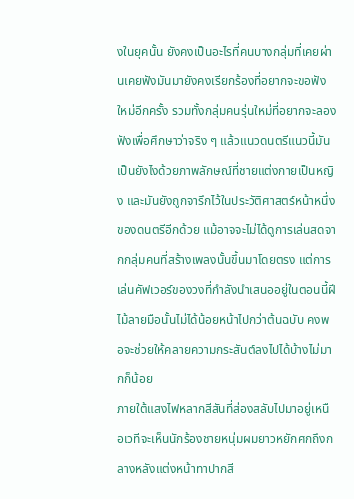งในยุคนั้น ยังคงเป็นอะไรที่คนบางกลุ่มที่เคยผ่านเคยฟังมันมายังคงเรียกร้องที่อยากจะขอฟังใหม่อีกครั้ง รวมทั้งกลุ่มคนรุ่นใหม่ที่อยากจะลองฟังเพื่อศึกษาว่าจริง ๆ แล้วแนวดนตรีแนวนี้มันเป็นยังไงด้วยภาพลักษณ์ที่ชายแต่งกายเป็นหญิง และมันยังถูกจารึกไว้ในประวัติศาสตร์หน้าหนึ่งของดนตรีอีกด้วย แม้อาจจะไม่ได้ดูการเล่นสดจากกลุ่มคนที่สร้างเพลงนั้นขึ้นมาโดยตรง แต่การเล่นคัฟเวอร์ของวงที่กำลังนำเสนออยู่ในตอนนี้ฝีไม้ลายมือนั้นไม่ได้น้อยหน้าไปกว่าต้นฉบับ คงพอจะช่วยให้คลายความกระสันต์ลงไปได้บ้างไม่มากก็น้อย
ภายใต้แสงไฟหลากสีสันที่ส่องสลับไปมาอยู่เหนือเวทีจะเห็นนักร้องชายหนุ่มผมยาวหยักศกถึงกลางหลังแต่งหน้าทาปากสี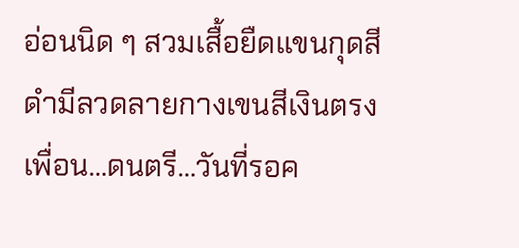อ่อนนิด ๆ สวมเสื้อยืดแขนกุดสีดำมีลวดลายกางเขนสีเงินตรง
เพื่อน…ดนตรี…วันที่รอค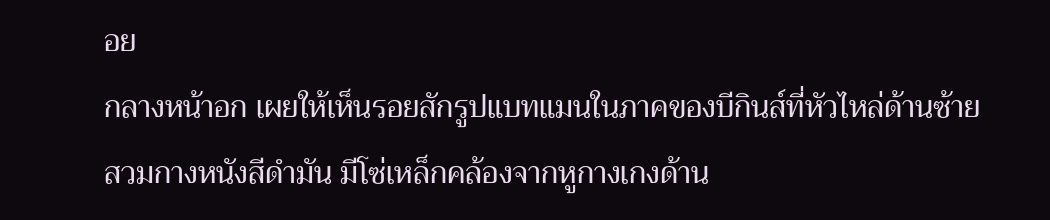อย
กลางหน้าอก เผยให้เห็นรอยสักรูปแบทแมนในภาคของบีกินส์ที่หัวไหล่ด้านซ้าย สวมกางหนังสีดำมัน มีโซ่เหล็กคล้องจากหูกางเกงด้าน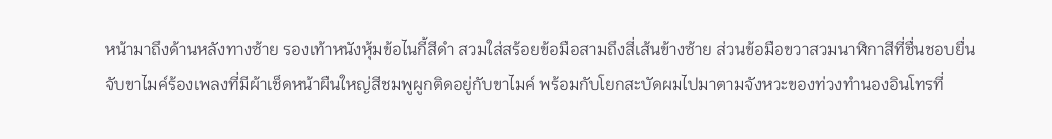หน้ามาถึงด้านหลังทางซ้าย รองเท้าหนังหุ้มข้อไนกี้สีดำ สวมใส่สร้อยข้อมือสามถึงสี่เส้นข้างซ้าย ส่วนข้อมือขวาสวมนาฬิกาสีที่ชื่นชอบยื่นจับขาไมค์ร้องเพลงที่มีผ้าเช็ดหน้าผืนใหญ่สีชมพูผูกติดอยู่กับขาไมค์ พร้อมกับโยกสะบัดผมไปมาตามจังหวะของท่วงทำนองอินโทรที่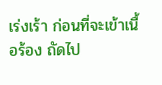เร่งเร้า ก่อนที่จะเข้าเนื้อร้อง ถัดไป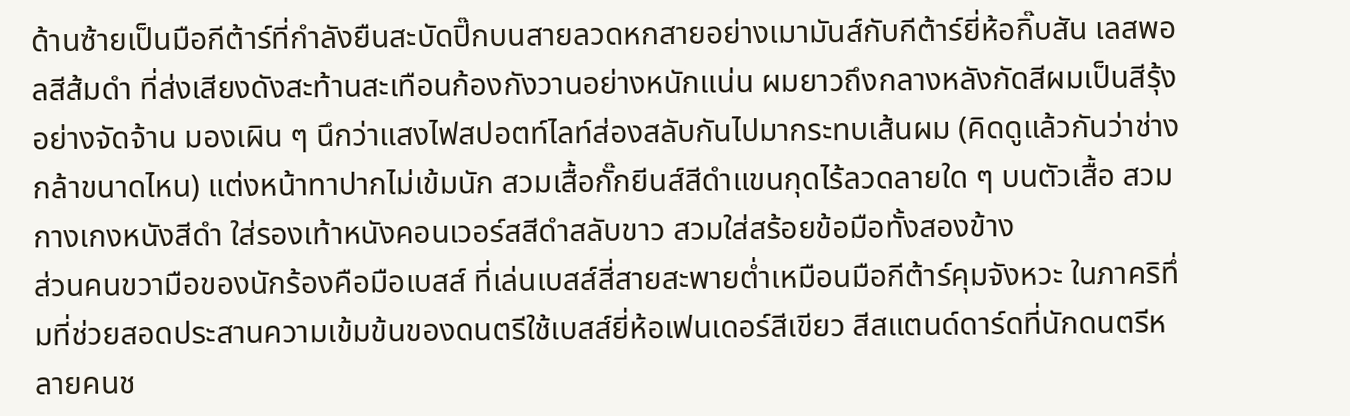ด้านซ้ายเป็นมือกีต้าร์ที่กำลังยืนสะบัดปิ๊กบนสายลวดหกสายอย่างเมามันส์กับกีต้าร์ยี่ห้อกิ๊บสัน เลสพอลสีส้มดำ ที่ส่งเสียงดังสะท้านสะเทือนก้องกังวานอย่างหนักแน่น ผมยาวถึงกลางหลังกัดสีผมเป็นสีรุ้งอย่างจัดจ้าน มองเผิน ๆ นึกว่าแสงไฟสปอตท์ไลท์ส่องสลับกันไปมากระทบเส้นผม (คิดดูแล้วกันว่าช่างกล้าขนาดไหน) แต่งหน้าทาปากไม่เข้มนัก สวมเสื้อกั๊กยีนส์สีดำแขนกุดไร้ลวดลายใด ๆ บนตัวเสื้อ สวมกางเกงหนังสีดำ ใส่รองเท้าหนังคอนเวอร์สสีดำสลับขาว สวมใส่สร้อยข้อมือทั้งสองข้าง
ส่วนคนขวามือของนักร้องคือมือเบสส์ ที่เล่นเบสส์สี่สายสะพายต่ำเหมือนมือกีต้าร์คุมจังหวะ ในภาคริทึ่มที่ช่วยสอดประสานความเข้มข้นของดนตรีใช้เบสส์ยี่ห้อเฟนเดอร์สีเขียว สีสแตนด์ดาร์ดที่นักดนตรีหลายคนช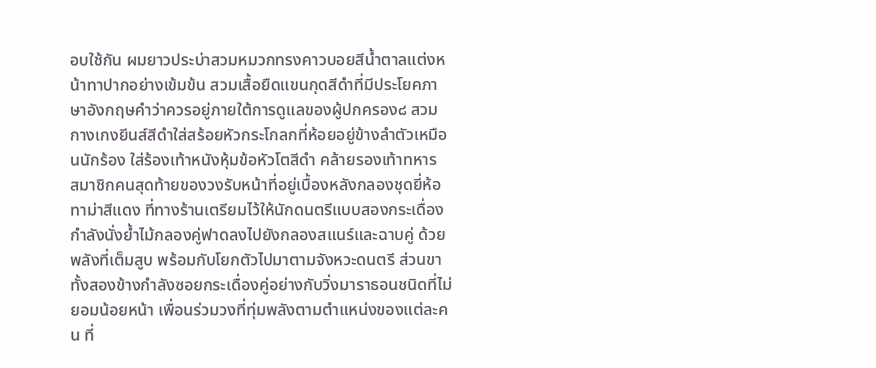อบใช้กัน ผมยาวประบ่าสวมหมวกทรงคาวบอยสีน้ำตาลแต่งหน้าทาปากอย่างเข้มข้น สวมเสื้อยืดแขนกุดสีดำที่มีประโยคภาษาอังกฤษคำว่าควรอยู่ภายใต้การดูแลของผู้ปกครอง๘ สวมกางเกงยีนส์สีดำใส่สร้อยหัวกระโกลกที่ห้อยอยู่ข้างลำตัวเหมือนนักร้อง ใส่ร้องเท้าหนังหุ้มข้อหัวโตสีดำ คล้ายรองเท้าทหาร
สมาชิกคนสุดท้ายของวงรับหน้าที่อยู่เบื้องหลังกลองชุดยี่ห้อทาม่าสีแดง ที่ทางร้านเตรียมไว้ให้นักดนตรีแบบสองกระเดื่อง กำลังนั่งย้ำไม้กลองคู่ฟาดลงไปยังกลองสแนร์และฉาบคู่ ด้วยพลังที่เต็มสูบ พร้อมกับโยกตัวไปมาตามจังหวะดนตรี ส่วนขาทั้งสองข้างกำลังซอยกระเดื่องคู่อย่างกับวิ่งมาราธอนชนิดที่ไม่ยอมน้อยหน้า เพื่อนร่วมวงที่ทุ่มพลังตามตำแหน่งของแต่ละคน ที่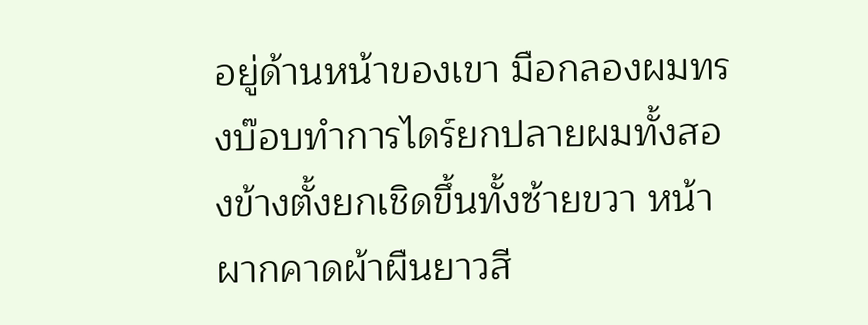อยู่ด้านหน้าของเขา มือกลองผมทรงบ๊อบทำการไดร์ยกปลายผมทั้งสองข้างตั้งยกเชิดขึ้นทั้งซ้ายขวา หน้าผากคาดผ้าผืนยาวสี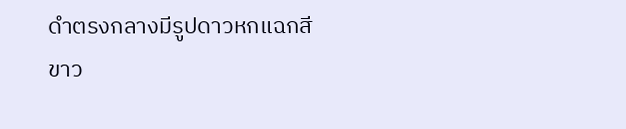ดำตรงกลางมีรูปดาวหกแฉกสีขาว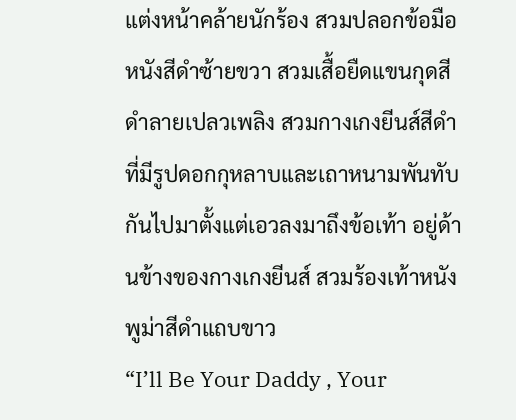แต่งหน้าคล้ายนักร้อง สวมปลอกข้อมือหนังสีดำซ้ายขวา สวมเสื้อยืดแขนกุดสีดำลายเปลวเพลิง สวมกางเกงยีนส์สีดำที่มีรูปดอกกุหลาบและเถาหนามพันทับกันไปมาตั้งแต่เอวลงมาถึงข้อเท้า อยู่ด้านข้างของกางเกงยีนส์ สวมร้องเท้าหนังพูม่าสีดำแถบขาว
“I’ll Be Your Daddy , Your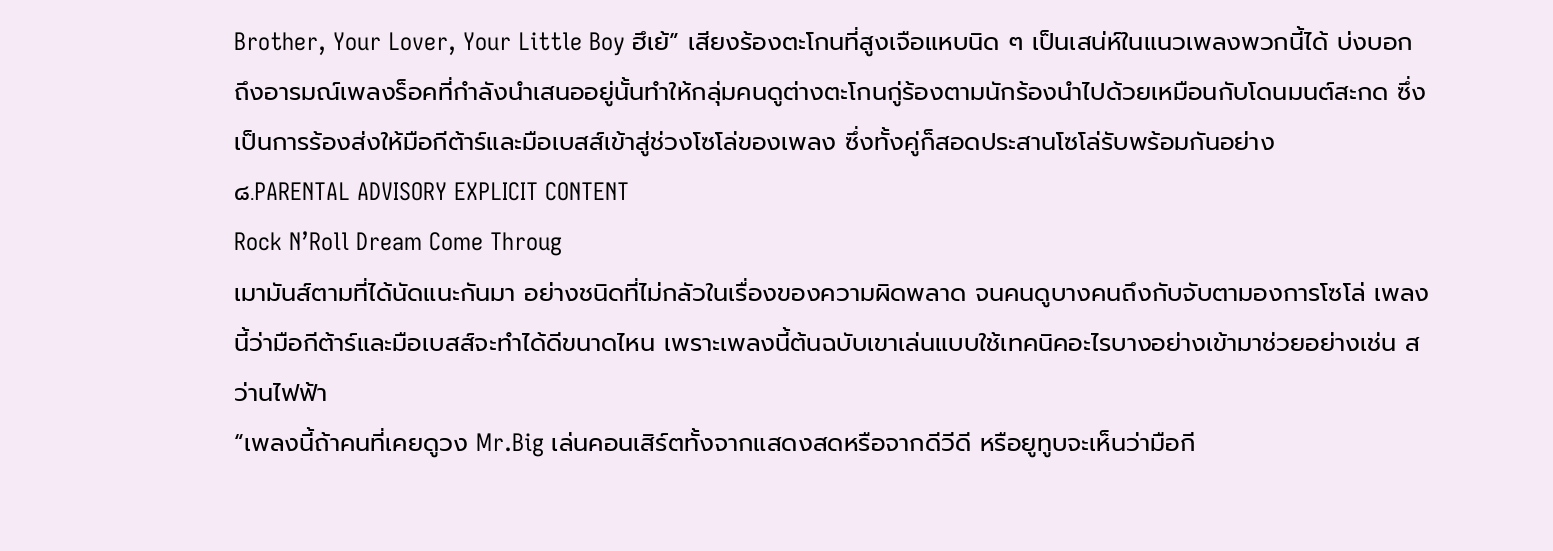Brother, Your Lover, Your Little Boy ฮึเย้” เสียงร้องตะโกนที่สูงเจือแหบนิด ๆ เป็นเสน่ห์ในแนวเพลงพวกนี้ได้ บ่งบอกถึงอารมณ์เพลงร็อคที่กำลังนำเสนออยู่นั้นทำให้กลุ่มคนดูต่างตะโกนกู่ร้องตามนักร้องนำไปด้วยเหมือนกับโดนมนต์สะกด ซึ่งเป็นการร้องส่งให้มือกีต้าร์และมือเบสส์เข้าสู่ช่วงโซโล่ของเพลง ซึ่งทั้งคู่ก็สอดประสานโซโล่รับพร้อมกันอย่าง
๘.PARENTAL ADVISORY EXPLICIT CONTENT
Rock N’Roll Dream Come Throug
เมามันส์ตามที่ได้นัดแนะกันมา อย่างชนิดที่ไม่กลัวในเรื่องของความผิดพลาด จนคนดูบางคนถึงกับจับตามองการโซโล่ เพลงนี้ว่ามือกีต้าร์และมือเบสส์จะทำได้ดีขนาดไหน เพราะเพลงนี้ต้นฉบับเขาเล่นแบบใช้เทคนิคอะไรบางอย่างเข้ามาช่วยอย่างเช่น สว่านไฟฟ้า
“เพลงนี้ถ้าคนที่เคยดูวง Mr.Big เล่นคอนเสิร์ตทั้งจากแสดงสดหรือจากดีวีดี หรือยูทูบจะเห็นว่ามือกี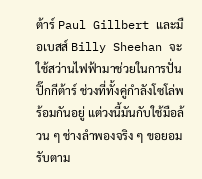ต้าร์ Paul Gillbert และมือเบสส์ Billy Sheehan จะใช้สว่านไฟฟ้ามาช่วยในการปั่นปิ๊กกีต้าร์ ช่วงที่ทั้งคู่กำลังโซโล่พร้อมกันอยู่ แต่วงนี้มันกับใช้มือล้วน ๆ ช่างลำพองจริง ๆ ขอยอมรับตาม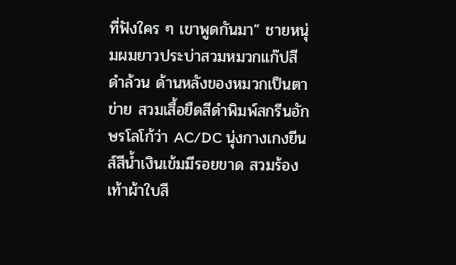ที่ฟังใคร ๆ เขาพูดกันมา” ชายหนุ่มผมยาวประบ่าสวมหมวกแก๊ปสีดำล้วน ด้านหลังของหมวกเป็นตาข่าย สวมเสื้อยืดสีดำพิมพ์สกรีนอักษรโลโก้ว่า AC/DC นุ่งกางเกงยีนส์สีน้ำเงินเข้มมีรอยขาด สวมร้องเท้าผ้าใบสี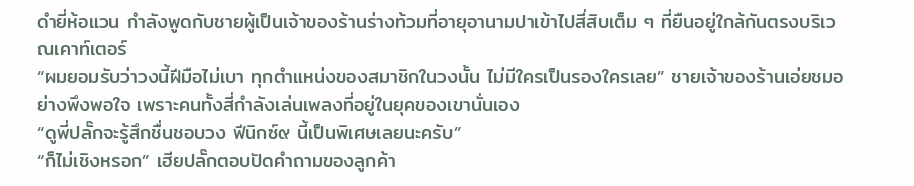ดำยี่ห้อแวน กำลังพูดกับชายผู้เป็นเจ้าของร้านร่างท้วมที่อายุอานามปาเข้าไปสี่สิบเต็ม ๆ ที่ยืนอยู่ใกล้กันตรงบริเวณเคาท์เตอร์
“ผมยอมรับว่าวงนี้ฝีมือไม่เบา ทุกตำแหน่งของสมาชิกในวงนั้น ไม่มีใครเป็นรองใครเลย” ชายเจ้าของร้านเอ่ยชมอย่างพึงพอใจ เพราะคนทั้งสี่กำลังเล่นเพลงที่อยู่ในยุคของเขานั่นเอง
“ดูพี่ปลั๊กจะรู้สึกชื่นชอบวง ฟีนิกซ์๙ นี้เป็นพิเศษเลยนะครับ”
“ก็ไม่เชิงหรอก” เฮียปลั๊กตอบปัดคำถามของลูกค้า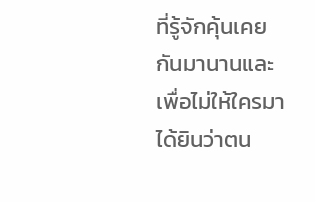ที่รู้จักคุ้นเคยกันมานานและเพื่อไม่ให้ใครมาได้ยินว่าตน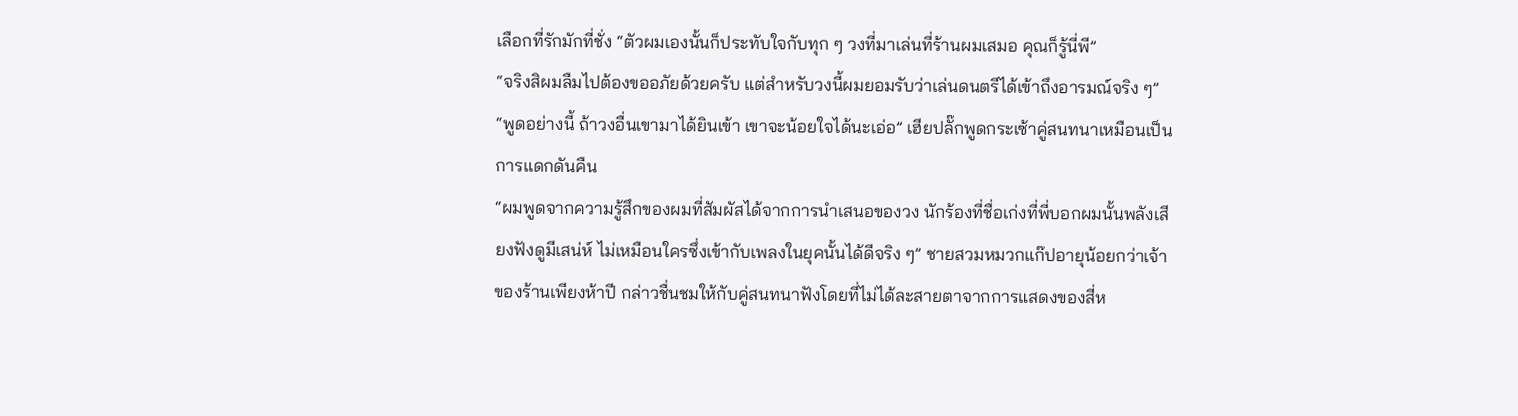เลือกที่รักมักที่ชั่ง “ตัวผมเองนั้นก็ประทับใจกับทุก ๆ วงที่มาเล่นที่ร้านผมเสมอ คุณก็รู้นี่พี”
“จริงสิผมลืมไปต้องขออภัยด้วยครับ แต่สำหรับวงนี้ผมยอมรับว่าเล่นดนตรีได้เข้าถึงอารมณ์จริง ๆ”
“พูดอย่างนี้ ถ้าวงอื่นเขามาได้ยินเข้า เขาจะน้อยใจได้นะเอ่อ” เฮียปลั๊กพูดกระเซ้าคู่สนทนาเหมือนเป็นการแดกดันคืน
“ผมพูดจากความรู้สึกของผมที่สัมผัสได้จากการนำเสนอของวง นักร้องที่ชื่อเก่งที่พี่บอกผมนั้นพลังเสียงฟังดูมีเสน่ห์ ไม่เหมือนใครซึ่งเข้ากับเพลงในยุคนั้นได้ดีจริง ๆ” ชายสวมหมวกแก๊ปอายุน้อยกว่าเจ้าของร้านเพียงห้าปี กล่าวชื่นชมให้กับคู่สนทนาฟังโดยที่ไม่ได้ละสายตาจากการแสดงของสี่ห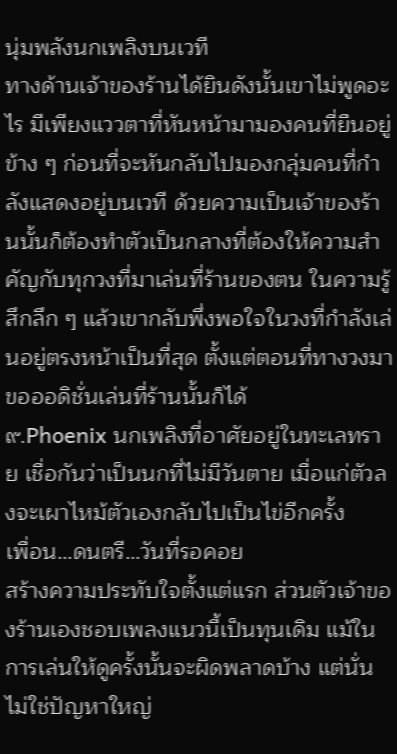นุ่มพลังนกเพลิงบนเวที
ทางด้านเจ้าของร้านได้ยินดังนั้นเขาไม่พูดอะไร มีเพียงแววตาที่หันหน้ามามองคนที่ยืนอยู่ข้าง ๆ ก่อนที่จะหันกลับไปมองกลุ่มคนที่กำลังแสดงอยู่บนเวที ด้วยความเป็นเจ้าของร้านนั้นก็ต้องทำตัวเป็นกลางที่ต้องให้ความสำคัญกับทุกวงที่มาเล่นที่ร้านของตน ในความรู้สึกลึก ๆ แล้วเขากลับพึ่งพอใจในวงที่กำลังเล่นอยู่ตรงหน้าเป็นที่สุด ตั้งแต่ตอนที่ทางวงมาขอออดิชั่นเล่นที่ร้านนั้นก็ได้
๙.Phoenix นกเพลิงที่อาศัยอยู่ในทะเลทราย เชื่อกันว่าเป็นนกที่ไม่มีวันตาย เมื่อแก่ตัวลงจะเผาไหม้ตัวเองกลับไปเป็นไข่อีกครั้ง
เพื่อน…ดนตรี…วันที่รอคอย
สร้างความประทับใจตั้งแต่แรก ส่วนตัวเจ้าของร้านเองชอบเพลงแนวนี้เป็นทุนเดิม แม้ในการเล่นให้ดูครั้งนั้นจะผิดพลาดบ้าง แต่นั่นไม่ใช่ปัญหาใหญ่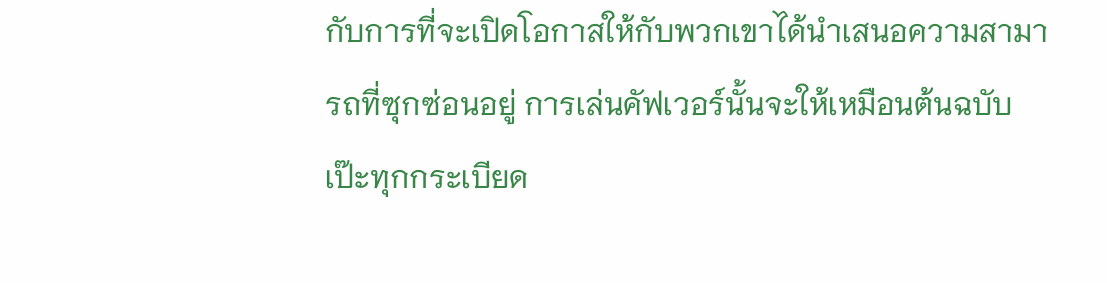กับการที่จะเปิดโอกาสให้กับพวกเขาได้นำเสนอความสามารถที่ซุกซ่อนอยู่ การเล่นคัฟเวอร์นั้นจะให้เหมือนต้นฉบับเป๊ะทุกกระเบียด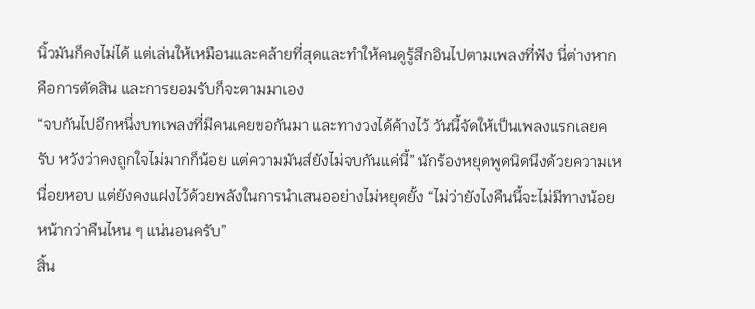นิ้วมันก็คงไม่ได้ แต่เล่นให้เหมือนและคล้ายที่สุดและทำให้คนดูรู้สึกอินไปตามเพลงที่ฟัง นี่ต่างหากคือการตัดสิน และการยอมรับก็จะตามมาเอง
“จบกันไปอีกหนึ่งบทเพลงที่มีคนเคยขอกันมา และทางวงได้ค้างไว้ วันนี้จัดให้เป็นเพลงแรกเลยครับ หวังว่าคงถูกใจไม่มากก็น้อย แต่ความมันส์ยังไม่จบกันแค่นี้” นักร้องหยุดพูดนิดนึงด้วยความเหนื่อยหอบ แต่ยังคงแฝงไว้ด้วยพลังในการนำเสนออย่างไม่หยุดยั้ง “ไม่ว่ายังไงคืนนี้จะไม่มีทางน้อยหน้ากว่าคืนไหน ๆ แน่นอนครับ”
สิ้น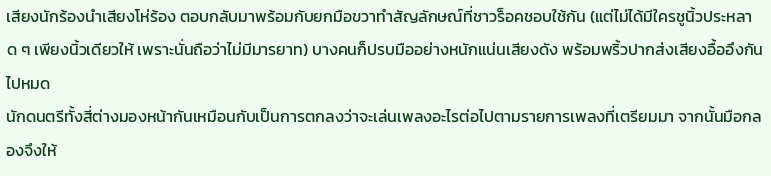เสียงนักร้องนำเสียงโห่ร้อง ตอบกลับมาพร้อมกับยกมือขวาทำสัญลักษณ์ที่ชาวร็อคชอบใช้กัน (แต่ไม่ได้มีใครชูนิ้วประหลาด ๆ เพียงนิ้วเดียวให้ เพราะนั่นถือว่าไม่มีมารยาท) บางคนก็ปรบมืออย่างหนักแน่นเสียงดัง พร้อมพริ้วปากส่งเสียงอื้ออึงกันไปหมด
นักดนตรีทั้งสี่ต่างมองหน้ากันเหมือนกับเป็นการตกลงว่าจะเล่นเพลงอะไรต่อไปตามรายการเพลงที่เตรียมมา จากนั้นมือกลองจึงให้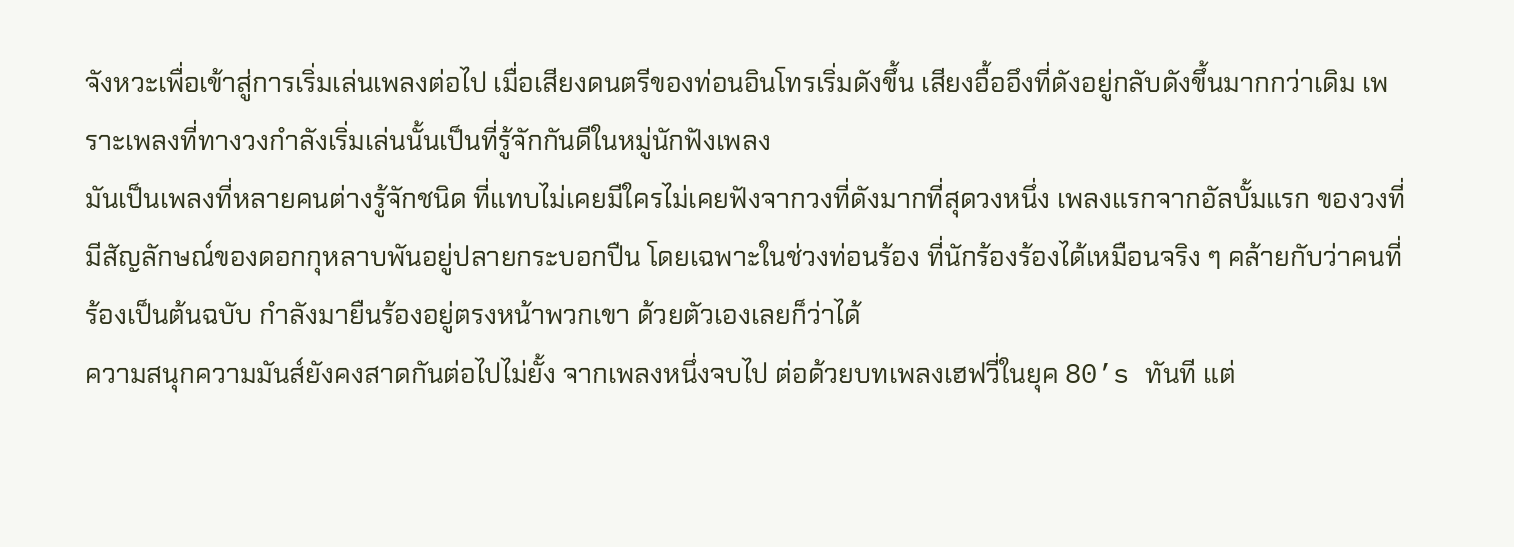จังหวะเพื่อเข้าสู่การเริ่มเล่นเพลงต่อไป เมื่อเสียงดนตรีของท่อนอินโทรเริ่มดังขึ้น เสียงอื้ออึงที่ดังอยู่กลับดังขึ้นมากกว่าเดิม เพราะเพลงที่ทางวงกำลังเริ่มเล่นนั้นเป็นที่รู้จักกันดีในหมู่นักฟังเพลง
มันเป็นเพลงที่หลายคนต่างรู้จักชนิด ที่แทบไม่เคยมีใครไม่เคยฟังจากวงที่ดังมากที่สุดวงหนึ่ง เพลงแรกจากอัลบั้มแรก ของวงที่มีสัญลักษณ์ของดอกกุหลาบพันอยู่ปลายกระบอกปืน โดยเฉพาะในช่วงท่อนร้อง ที่นักร้องร้องได้เหมือนจริง ๆ คล้ายกับว่าคนที่ร้องเป็นต้นฉบับ กำลังมายืนร้องอยู่ตรงหน้าพวกเขา ด้วยตัวเองเลยก็ว่าได้
ความสนุกความมันส์ยังคงสาดกันต่อไปไม่ยั้ง จากเพลงหนึ่งจบไป ต่อด้วยบทเพลงเฮฟวี่ในยุค 80’s ทันที แต่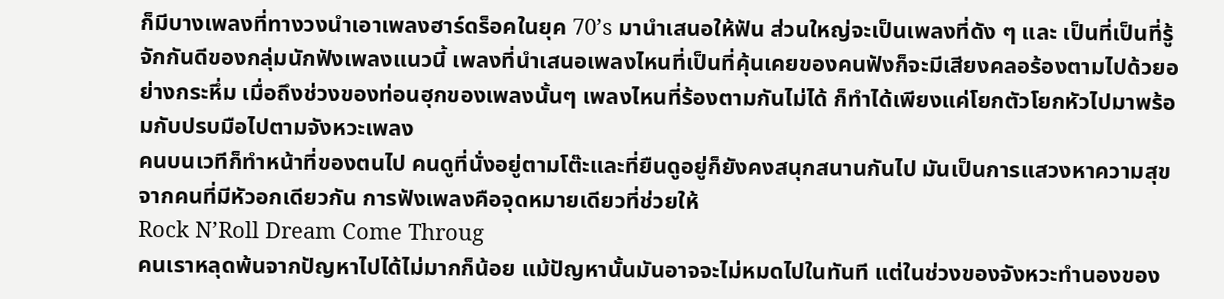ก็มีบางเพลงที่ทางวงนำเอาเพลงฮาร์ดร็อคในยุค 70’s มานำเสนอให้ฟัน ส่วนใหญ่จะเป็นเพลงที่ดัง ๆ และ เป็นที่เป็นที่รู้จักกันดีของกลุ่มนักฟังเพลงแนวนี้ เพลงที่นำเสนอเพลงไหนที่เป็นที่คุ้นเคยของคนฟังก็จะมีเสียงคลอร้องตามไปด้วยอย่างกระหึ่ม เมื่อถึงช่วงของท่อนฮุกของเพลงนั้นๆ เพลงไหนที่ร้องตามกันไม่ได้ ก็ทำได้เพียงแค่โยกตัวโยกหัวไปมาพร้อมกับปรบมือไปตามจังหวะเพลง
คนบนเวทีก็ทำหน้าที่ของตนไป คนดูที่นั่งอยู่ตามโต๊ะและที่ยืนดูอยู่ก็ยังคงสนุกสนานกันไป มันเป็นการแสวงหาความสุขจากคนที่มีหัวอกเดียวกัน การฟังเพลงคือจุดหมายเดียวที่ช่วยให้
Rock N’Roll Dream Come Throug
คนเราหลุดพ้นจากปัญหาไปได้ไม่มากก็น้อย แม้ปัญหานั้นมันอาจจะไม่หมดไปในทันที แต่ในช่วงของจังหวะทำนองของ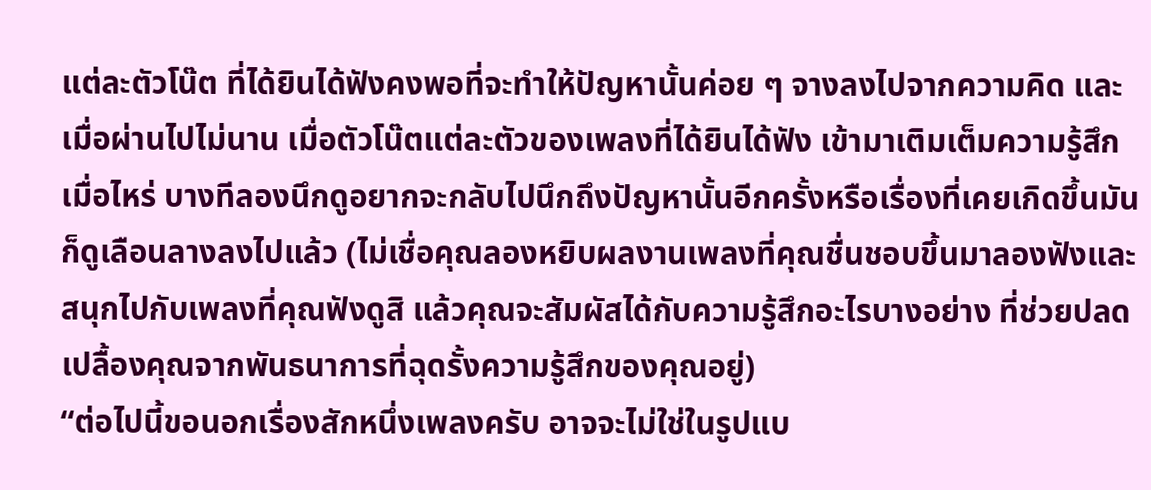แต่ละตัวโน๊ต ที่ได้ยินได้ฟังคงพอที่จะทำให้ปัญหานั้นค่อย ๆ จางลงไปจากความคิด และเมื่อผ่านไปไม่นาน เมื่อตัวโน๊ตแต่ละตัวของเพลงที่ได้ยินได้ฟัง เข้ามาเติมเต็มความรู้สึกเมื่อไหร่ บางทีลองนึกดูอยากจะกลับไปนึกถึงปัญหานั้นอีกครั้งหรือเรื่องที่เคยเกิดขึ้นมันก็ดูเลือนลางลงไปแล้ว (ไม่เชื่อคุณลองหยิบผลงานเพลงที่คุณชื่นชอบขึ้นมาลองฟังและสนุกไปกับเพลงที่คุณฟังดูสิ แล้วคุณจะสัมผัสได้กับความรู้สึกอะไรบางอย่าง ที่ช่วยปลดเปลื้องคุณจากพันธนาการที่ฉุดรั้งความรู้สึกของคุณอยู่)
“ต่อไปนี้ขอนอกเรื่องสักหนึ่งเพลงครับ อาจจะไม่ใช่ในรูปแบ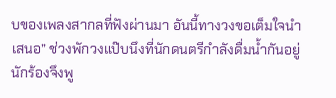บของเพลงสากลที่ฟังผ่านมา อันนี้ทางวงขอเต็มใจนำเสนอ” ช่วงพักวงแป๊บนึงที่นักดนตรีกำลังดื่มน้ำกันอยู่ นักร้องจึงพู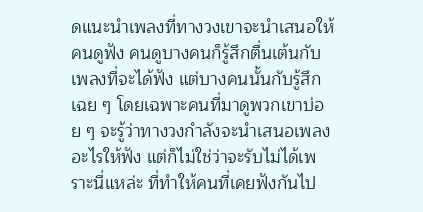ดแนะนำเพลงที่ทางวงเขาจะนำเสนอให้คนดูฟัง คนดูบางคนก็รู้สึกตื่นเต้นกับเพลงที่จะได้ฟัง แต่บางคนนั้นกับรู้สึกเฉย ๆ โดยเฉพาะคนที่มาดูพวกเขาบ่อย ๆ จะรู้ว่าทางวงกำลังจะนำเสนอเพลงอะไรให้ฟัง แต่ก็ไม่ใช่ว่าจะรับไม่ได้เพราะนี่แหล่ะ ที่ทำให้คนที่เคยฟังกันไป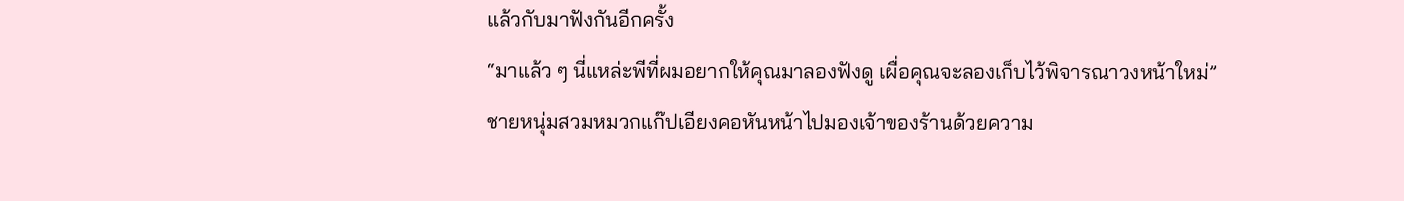แล้วกับมาฟังกันอีกครั้ง
“มาแล้ว ๆ นี่แหล่ะพีที่ผมอยากให้คุณมาลองฟังดู เผื่อคุณจะลองเก็บไว้พิจารณาวงหน้าใหม่”
ชายหนุ่มสวมหมวกแก๊ปเอียงคอหันหน้าไปมองเจ้าของร้านด้วยความ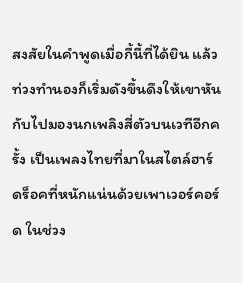สงสัยในคำพูดเมื่อกี้นี้ที่ได้ยิน แล้วท่วงทำนองก็เริ่มดังขึ้นดึงให้เขาหันกับไปมองนกเพลิงสี่ตัวบนเวทีอีกครั้ง เป็นเพลงไทยที่มาในสไตล์ฮาร์ดร็อคที่หนักแน่นด้วยเพาเวอร์คอร์ด ในช่วง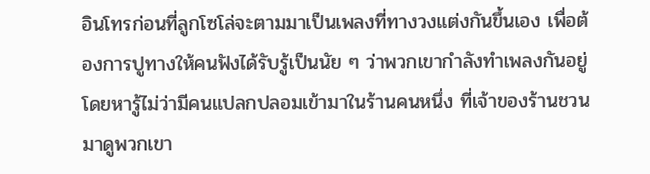อินโทรก่อนที่ลูกโซโล่จะตามมาเป็นเพลงที่ทางวงแต่งกันขึ้นเอง เพื่อต้องการปูทางให้คนฟังได้รับรู้เป็นนัย ๆ ว่าพวกเขากำลังทำเพลงกันอยู่ โดยหารู้ไม่ว่ามีคนแปลกปลอมเข้ามาในร้านคนหนึ่ง ที่เจ้าของร้านชวนมาดูพวกเขา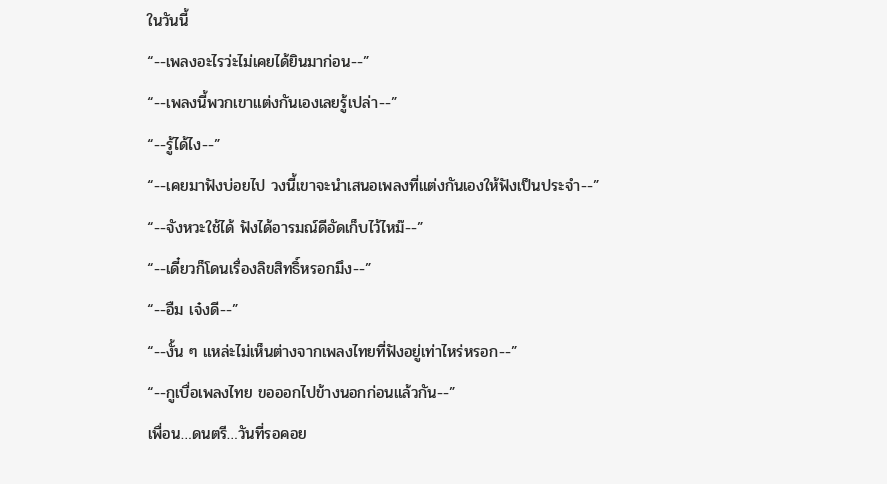ในวันนี้
“--เพลงอะไรว่ะไม่เคยได้ยินมาก่อน--”
“--เพลงนี้พวกเขาแต่งกันเองเลยรู้เปล่า--”
“--รู้ได้ไง--”
“--เคยมาฟังบ่อยไป วงนี้เขาจะนำเสนอเพลงที่แต่งกันเองให้ฟังเป็นประจำ--”
“--จังหวะใช้ได้ ฟังได้อารมณ์ดีอัดเก็บไว้ไหม๊--”
“--เดี๋ยวก็โดนเรื่องลิขสิทธิ์หรอกมึง--”
“--อืม เจ๋งดี--”
“--งั้น ๆ แหล่ะไม่เห็นต่างจากเพลงไทยที่ฟังอยู่เท่าไหร่หรอก--”
“--กูเบื่อเพลงไทย ขอออกไปข้างนอกก่อนแล้วกัน--”
เพื่อน…ดนตรี…วันที่รอคอย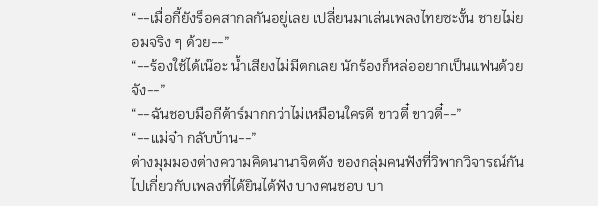“--เมื่อกี้ยังร็อคสากลกันอยู่เลย เปลี่ยนมาเล่นเพลงไทยซะงั้น ชายไม่ยอมจริง ๆ ด้วย--”
“--ร้องใช้ได้เน๊อะ น้ำเสียงไม่มีตกเลย นักร้องก็หล่ออยากเป็นแฟนด้วยจัง--”
“--ฉันชอบมือกีต้าร์มากกว่าไม่เหมือนใครดี ขาวตี๋ ขาวตี๋--”
“--แม่จ๋า กลับบ้าน--”
ต่างมุมมองต่างความคิดนานาจิตตัง ของกลุ่มคนฟังที่วิพากวิจารณ์กันไปเกี่ยวกับเพลงที่ได้ยินได้ฟัง บางคนชอบ บา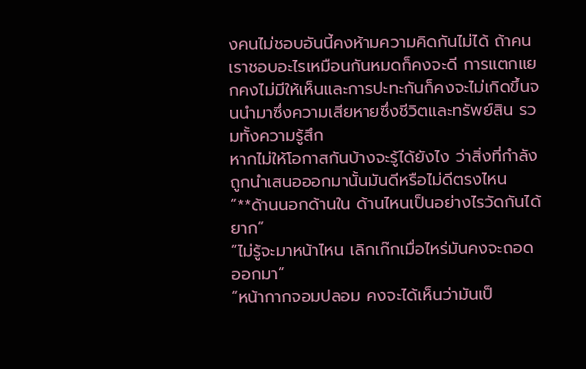งคนไม่ชอบอันนี้คงห้ามความคิดกันไม่ได้ ถ้าคนเราชอบอะไรเหมือนกันหมดก็คงจะดี การแตกแยกคงไม่มีให้เห็นและการปะทะกันก็คงจะไม่เกิดขึ้นจนนำมาซึ่งความเสียหายซึ่งชีวิตและทรัพย์สิน รวมทั้งความรู้สึก
หากไม่ให้โอกาสกันบ้างจะรู้ได้ยังไง ว่าสิ่งที่กำลังถูกนำเสนอออกมานั้นมันดีหรือไม่ดีตรงไหน
“**ด้านนอกด้านใน ด้านไหนเป็นอย่างไรวัดกันได้ยาก”
“ไม่รู้จะมาหน้าไหน เลิกเก๊กเมื่อไหร่มันคงจะถอดออกมา”
“หน้ากากจอมปลอม คงจะได้เห็นว่ามันเป็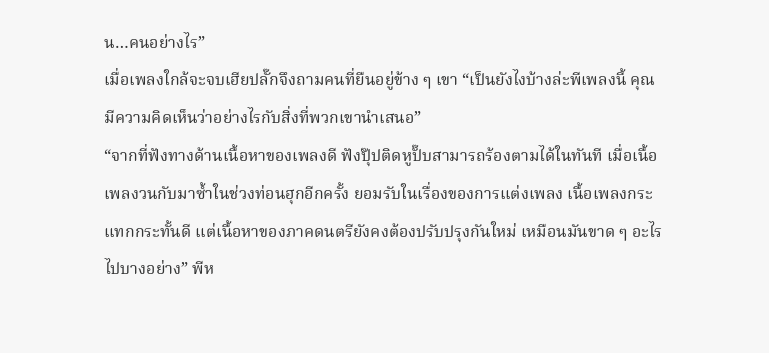น…คนอย่างไร”
เมื่อเพลงใกล้จะจบเฮียปลั๊กจึงถามคนที่ยืนอยู่ข้าง ๆ เขา “เป็นยังไงบ้างล่ะพีเพลงนี้ คุณมีความคิดเห็นว่าอย่างไรกับสิ่งที่พวกเขานำเสนอ”
“จากที่ฟังทางด้านเนื้อหาของเพลงดี ฟังปุ๊ปติดหูปั๊บสามารถร้องตามได้ในทันที เมื่อเนื้อเพลงวนกับมาซ้ำในช่วงท่อนฮุกอีกครั้ง ยอมรับในเรื่องของการแต่งเพลง เนื้อเพลงกระแทกกระทั้นดี แต่เนื้อหาของภาคดนตรียังคงต้องปรับปรุงกันใหม่ เหมือนมันขาด ๆ อะไรไปบางอย่าง” พีห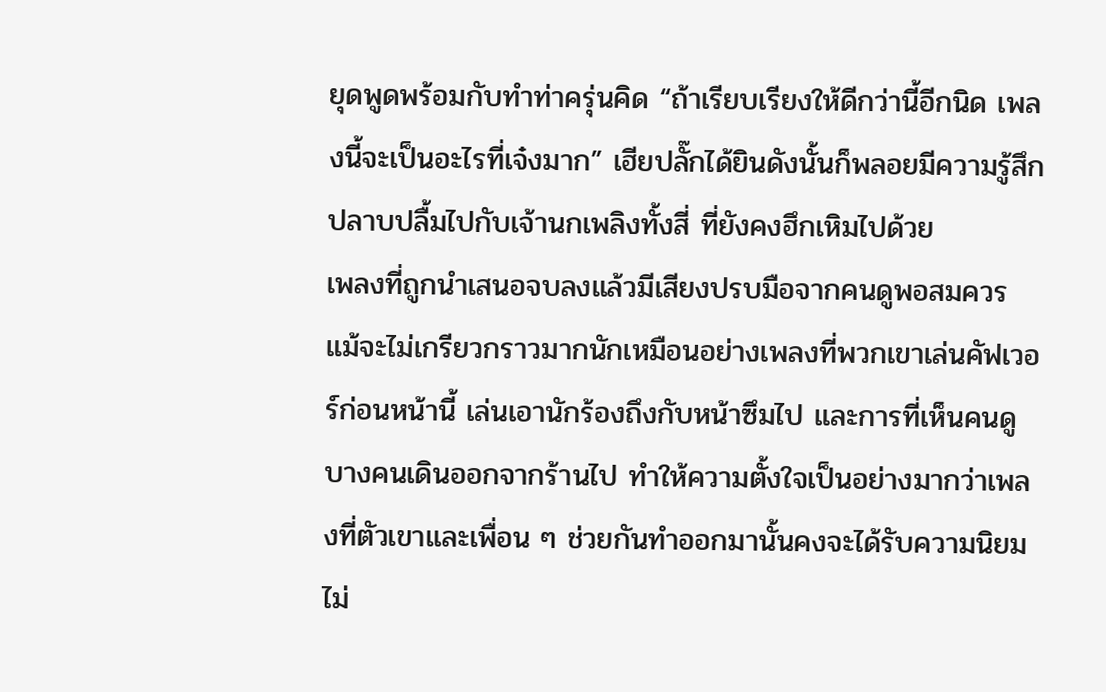ยุดพูดพร้อมกับทำท่าครุ่นคิด “ถ้าเรียบเรียงให้ดีกว่านี้อีกนิด เพลงนี้จะเป็นอะไรที่เจ๋งมาก” เฮียปลั๊กได้ยินดังนั้นก็พลอยมีความรู้สึกปลาบปลื้มไปกับเจ้านกเพลิงทั้งสี่ ที่ยังคงฮึกเหิมไปด้วย
เพลงที่ถูกนำเสนอจบลงแล้วมีเสียงปรบมือจากคนดูพอสมควร แม้จะไม่เกรียวกราวมากนักเหมือนอย่างเพลงที่พวกเขาเล่นคัฟเวอร์ก่อนหน้านี้ เล่นเอานักร้องถึงกับหน้าซึมไป และการที่เห็นคนดูบางคนเดินออกจากร้านไป ทำให้ความตั้งใจเป็นอย่างมากว่าเพลงที่ตัวเขาและเพื่อน ๆ ช่วยกันทำออกมานั้นคงจะได้รับความนิยมไม่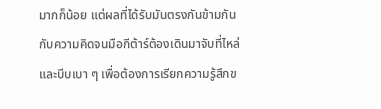มากก็น้อย แต่ผลที่ได้รับมันตรงกันข้ามกันกับความคิดจนมือกีต้าร์ต้องเดินมาจับที่ไหล่และบีบเบา ๆ เพื่อต้องการเรียกความรู้สึกข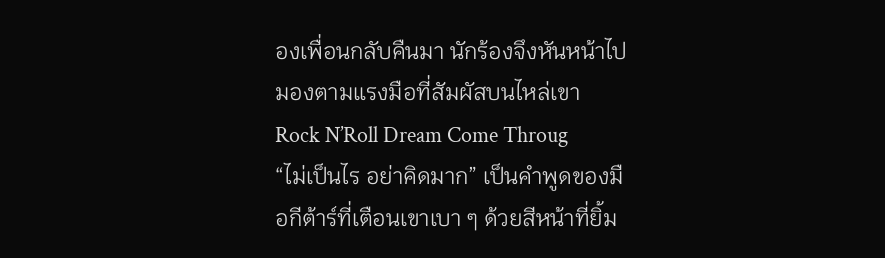องเพื่อนกลับคืนมา นักร้องจึงหันหน้าไปมองตามแรงมือที่สัมผัสบนไหล่เขา
Rock N’Roll Dream Come Throug
“ไม่เป็นไร อย่าคิดมาก” เป็นคำพูดของมือกีต้าร์ที่เตือนเขาเบา ๆ ด้วยสีหน้าที่ยิ้ม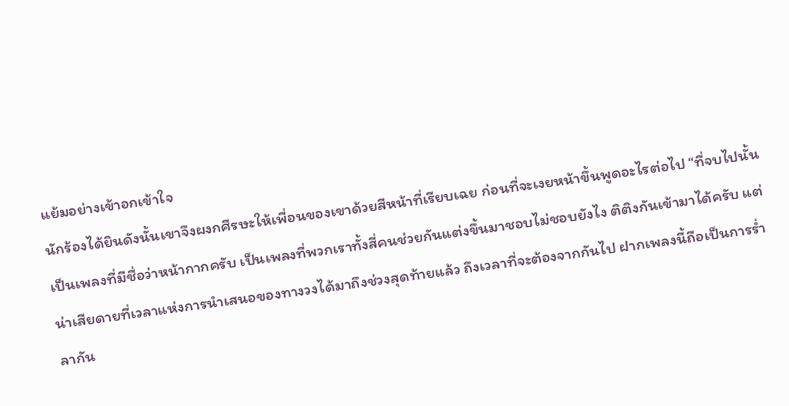แย้มอย่างเข้าอกเข้าใจ
นักร้องได้ยินดังนั้นเขาจึงผงกศีรษะให้เพื่อนของเขาด้วยสีหน้าที่เรียบเฉย ก่อนที่จะเงยหน้าขึ้นพูดอะไรต่อไป “ที่จบไปนั้นเป็นเพลงที่มีชื่อว่าหน้ากากครับ เป็นเพลงที่พวกเราทั้งสี่คนช่วยกันแต่งขึ้นมาชอบไม่ชอบยังไง ติติงกันเข้ามาได้ครับ แต่น่าเสียดายที่เวลาแห่งการนำเสนอของทางวงได้มาถึงช่วงสุดท้ายแล้ว ถึงเวลาที่จะต้องจากกันไป ฝากเพลงนี้ถือเป็นการร่ำลากัน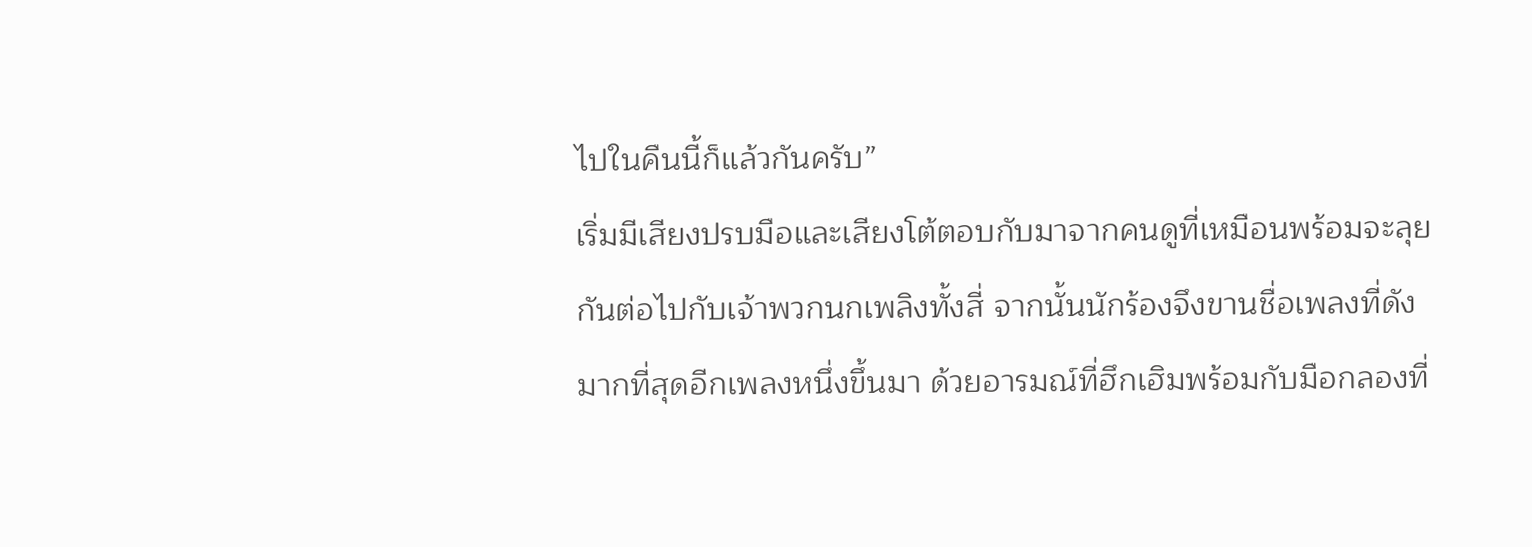ไปในคืนนี้ก็แล้วกันครับ”
เริ่มมีเสียงปรบมือและเสียงโต้ตอบกับมาจากคนดูที่เหมือนพร้อมจะลุยกันต่อไปกับเจ้าพวกนกเพลิงทั้งสี่ จากนั้นนักร้องจึงขานชื่อเพลงที่ดังมากที่สุดอีกเพลงหนึ่งขึ้นมา ด้วยอารมณ์ที่ฮึกเฮิมพร้อมกับมือกลองที่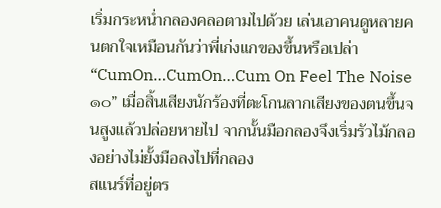เริ่มกระหน่ำกลองคลอตามไปด้วย เล่นเอาคนดูหลายคนตกใจเหมือนกันว่าพี่เก่งแกของขึ้นหรือเปล่า
“CumOn…CumOn…Cum On Feel The Noise๑๐” เมื่อสิ้นเสียงนักร้องที่ตะโกนลากเสียงของตนขึ้นจนสูงแล้วปล่อยหายไป จากนั้นมือกลองจึงเริ่มรัวไม้กลองอย่างไม่ยั้งมือลงไปที่กลอง
สแนร์ที่อยู่ตร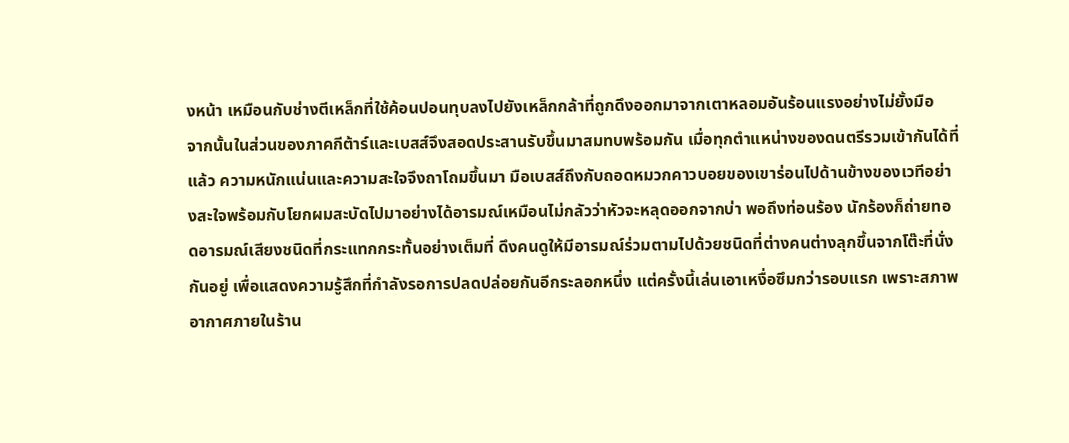งหน้า เหมือนกับช่างตีเหล็กที่ใช้ค้อนปอนทุบลงไปยังเหล็กกล้าที่ถูกดึงออกมาจากเตาหลอมอันร้อนแรงอย่างไม่ยั้งมือ
จากนั้นในส่วนของภาคกีต้าร์และเบสส์จึงสอดประสานรับขึ้นมาสมทบพร้อมกัน เมื่อทุกตำแหน่างของดนตรีรวมเข้ากันได้ที่แล้ว ความหนักแน่นและความสะใจจึงถาโถมขึ้นมา มือเบสส์ถึงกับถอดหมวกคาวบอยของเขาร่อนไปด้านข้างของเวทีอย่างสะใจพร้อมกับโยกผมสะบัดไปมาอย่างได้อารมณ์เหมือนไม่กลัวว่าหัวจะหลุดออกจากบ่า พอถึงท่อนร้อง นักร้องก็ถ่ายทอดอารมณ์เสียงชนิดที่กระแทกกระทั้นอย่างเต็มที่ ดึงคนดูให้มีอารมณ์ร่วมตามไปด้วยชนิดที่ต่างคนต่างลุกขึ้นจากโต๊ะที่นั่งกันอยู่ เพื่อแสดงความรู้สึกที่กำลังรอการปลดปล่อยกันอีกระลอกหนึ่ง แต่ครั้งนี้เล่นเอาเหงื่อซึมกว่ารอบแรก เพราะสภาพอากาศภายในร้าน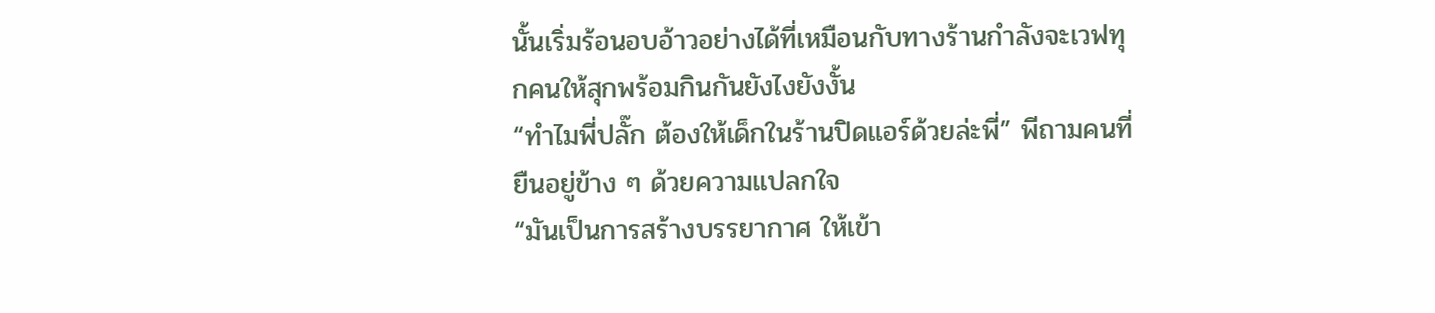นั้นเริ่มร้อนอบอ้าวอย่างได้ที่เหมือนกับทางร้านกำลังจะเวฟทุกคนให้สุกพร้อมกินกันยังไงยังงั้น
“ทำไมพี่ปลั๊ก ต้องให้เด็กในร้านปิดแอร์ด้วยล่ะพี่” พีถามคนที่ยืนอยู่ข้าง ๆ ด้วยความแปลกใจ
“มันเป็นการสร้างบรรยากาศ ให้เข้า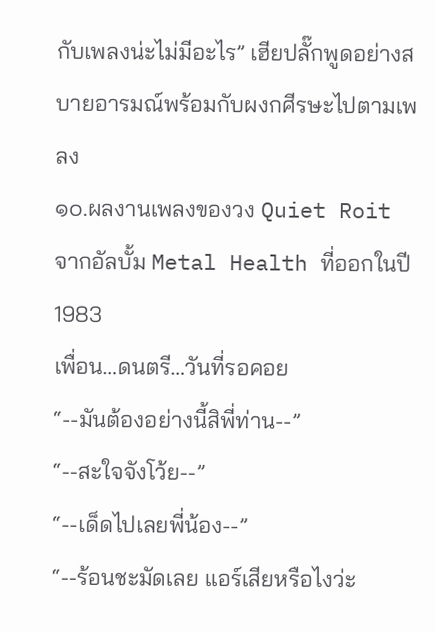กับเพลงน่ะไม่มีอะไร” เฮียปลั๊กพูดอย่างสบายอารมณ์พร้อมกับผงกศีรษะไปตามเพลง
๑๐.ผลงานเพลงของวง Quiet Roit จากอัลบั้ม Metal Health ที่ออกในปี 1983
เพื่อน…ดนตรี…วันที่รอคอย
“--มันต้องอย่างนี้สิพี่ท่าน--”
“--สะใจจังโว้ย--”
“--เด็ดไปเลยพี่น้อง--”
“--ร้อนชะมัดเลย แอร์เสียหรือไงว่ะ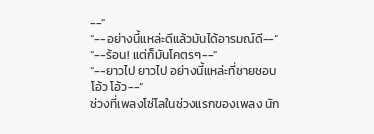--”
“--อย่างนี้แหล่ะดีแล้วมันได้อารมณ์ดี--”
“--ร้อน! แต่ก็มันโคตรๆ--”
“--ยาวไป ยาวไป อย่างนี้แหล่ะที่ชายชอบ โอ้ว โอ้ว--”
ช่วงที่เพลงโซ่โลในช่วงแรกของเพลง นัก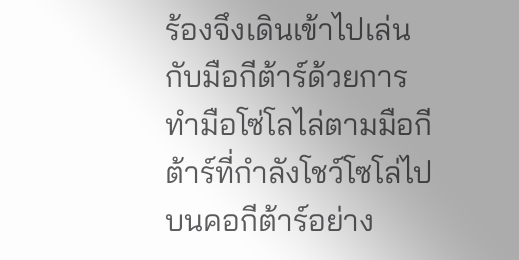ร้องจึงเดินเข้าไปเล่นกับมือกีต้าร์ด้วยการทำมือโซ่โลไล่ตามมือกีต้าร์ที่กำลังโชว์โซโล่ไปบนคอกีต้าร์อย่าง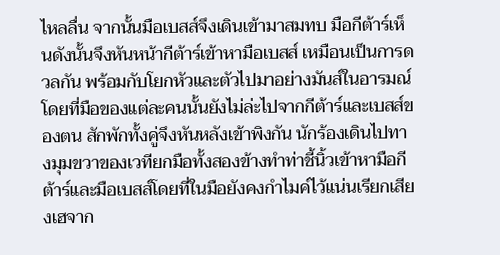ไหลลื่น จากนั้นมือเบสส์จึงเดินเข้ามาสมทบ มือกีต้าร์เห็นดังนั้นจึงหันหน้ากีต้าร์เข้าหามือเบสส์ เหมือนเป็นการดวลกัน พร้อมกับโยกหัวและตัวไปมาอย่างมันส์ในอารมณ์ โดยที่มือของแต่ละคนนั้นยังไม่ล่ะไปจากกีต้าร์และเบสส์ของตน สักพักทั้งคู่จึงหันหลังเข้าพิงกัน นักร้องเดินไปทางมุมขวาของเวทียกมือทั้งสองข้างทำท่าชี้นิ้วเข้าหามือกีต้าร์และมือเบสส์โดยที่ในมือยังคงกำไมค์ไว้แน่นเรียกเสียงเฮจาก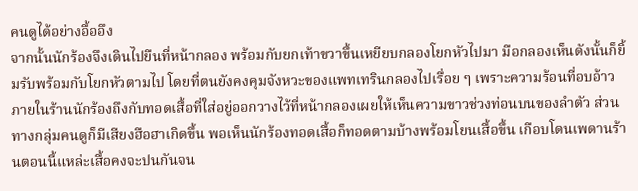คนดูได้อย่างอื้ออึง
จากนั้นนักร้องจึงเดินไปยืนที่หน้ากลอง พร้อมกับยกเท้าขวาขึ้นเหยียบกลองโยกหัวไปมา มือกลองเห็นดังนั้นก็ยิ้มรับพร้อมกับโยกหัวตามไป โดยที่ตนยังคงคุมจังหวะของแพทเทรินกลองไปเรื่อย ๆ เพราะความร้อนที่อบอ้าว ภายในร้านนักร้องถึงกับทอดเสื้อที่ใส่อยู่ออกวางไว้ที่หน้ากลองเผยให้เห็นความขาวช่วงท่อนบนของลำตัว ส่วนทางกลุ่มคนดูก็มีเสียงฮือฮาเกิดขึ้น พอเห็นนักร้องทอดเสื้อก็ทอดตามบ้างพร้อมโยนเสื้อขึ้น เกือบโดนเพดานร้านตอนนี้แหล่ะเสื้อคงจะปนกันจน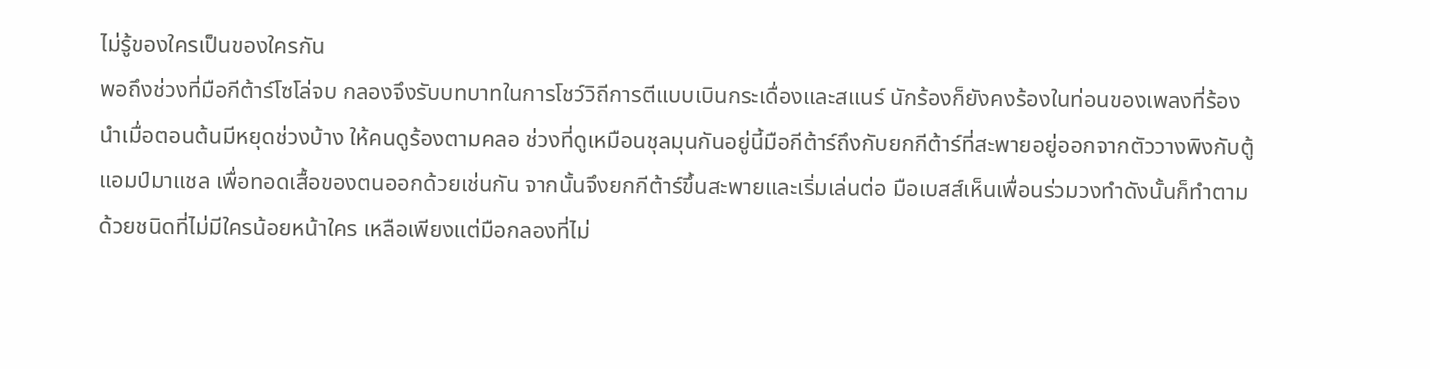ไม่รู้ของใครเป็นของใครกัน
พอถึงช่วงที่มือกีต้าร์โซโล่จบ กลองจึงรับบทบาทในการโชว์วิถีการตีแบบเบินกระเดื่องและสแนร์ นักร้องก็ยังคงร้องในท่อนของเพลงที่ร้องนำเมื่อตอนต้นมีหยุดช่วงบ้าง ให้คนดูร้องตามคลอ ช่วงที่ดูเหมือนชุลมุนกันอยู่นี้มือกีต้าร์ถึงกับยกกีต้าร์ที่สะพายอยู่ออกจากตัววางพิงกับตู้แอมป์มาแชล เพื่อทอดเสื้อของตนออกด้วยเช่นกัน จากนั้นจึงยกกีต้าร์ขึ้นสะพายและเริ่มเล่นต่อ มือเบสส์เห็นเพื่อนร่วมวงทำดังนั้นก็ทำตามด้วยชนิดที่ไม่มีใครน้อยหน้าใคร เหลือเพียงแต่มือกลองที่ไม่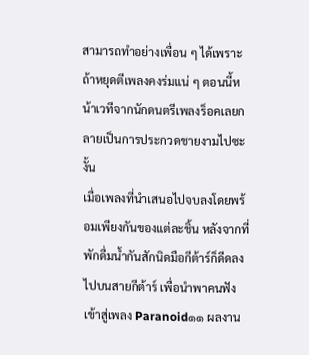สามารถทำอย่างเพื่อน ๆ ได้เพราะถ้าหยุดตีเพลงคงร่มแน่ ๆ ตอนนี้หน้าเวทีจากนักดนตรีเพลงร็อคเลยกลายเป็นการประกวดชายงามไปซะงั้น
เมื่อเพลงที่นำเสนอไปจบลงโดยพร้อมเพียงกันของแต่ละชิ้น หลังจากที่พักดื่มน้ำกันสักนิดมือกีต้าร์ก็ดีดลงไปบนสายกีต้าร์ เพื่อนำพาคนฟังเข้าสู่เพลง Paranoid๑๑ ผลงาน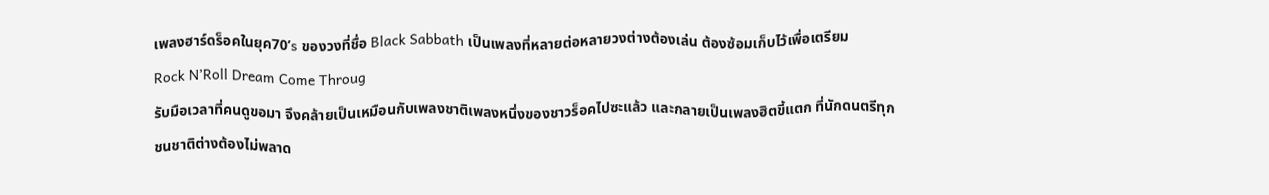เพลงฮาร์ดร็อคในยุค70’s ของวงที่ชื่อ Black Sabbath เป็นเพลงที่หลายต่อหลายวงต่างต้องเล่น ต้องซ้อมเก็บไว้เพื่อเตรียม
Rock N’Roll Dream Come Throug
รับมือเวลาที่คนดูขอมา จึงคล้ายเป็นเหมือนกับเพลงชาติเพลงหนึ่งของชาวร็อคไปซะแล้ว และกลายเป็นเพลงฮิตขี้แตก ที่นักดนตรีทุกชนชาติต่างต้องไม่พลาด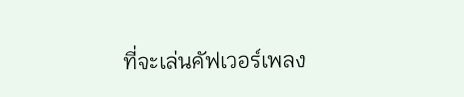ที่จะเล่นคัฟเวอร์เพลง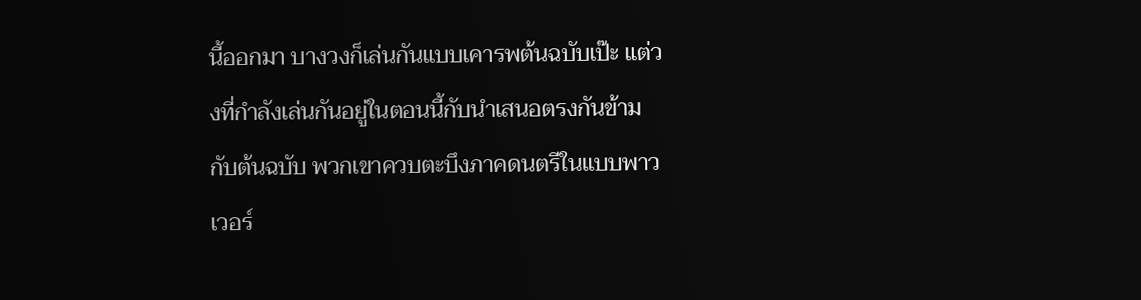นี้ออกมา บางวงก็เล่นกันแบบเคารพต้นฉบับเป๊ะ แต่วงที่กำลังเล่นกันอยู่ในตอนนี้กับนำเสนอตรงกันข้ามกับต้นฉบับ พวกเขาควบตะบึงภาคดนตรีในแบบพาวเวอร์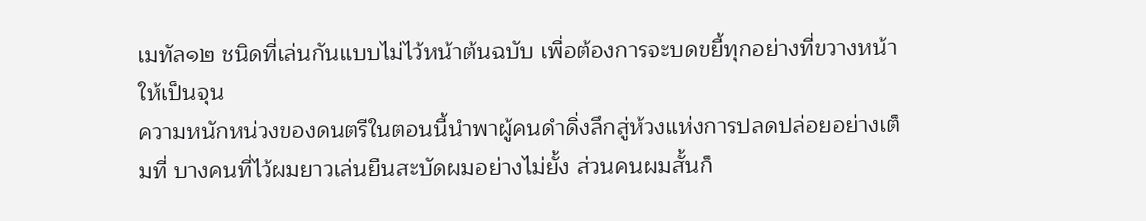เมทัล๑๒ ชนิดที่เล่นกันแบบไม่ไว้หน้าต้นฉบับ เพื่อต้องการจะบดขยี้ทุกอย่างที่ขวางหน้าให้เป็นจุน
ความหนักหน่วงของดนตรีในตอนนี้นำพาผู้คนดำดิ่งลึกสู่ห้วงแห่งการปลดปล่อยอย่างเต็มที่ บางคนที่ไว้ผมยาวเล่นยืนสะบัดผมอย่างไม่ยั้ง ส่วนคนผมสั้นก็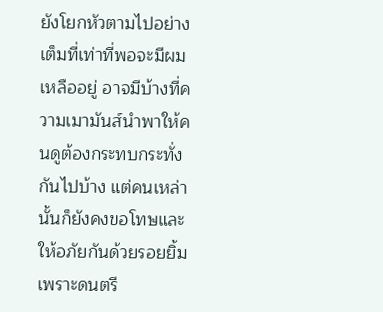ยังโยกหัวตามไปอย่างเต็มที่เท่าที่พอจะมีผมเหลืออยู่ อาจมีบ้างที่ความเมามันส์นำพาให้คนดูต้องกระทบกระทั่งกันไปบ้าง แต่คนเหล่านั้นก็ยังคงขอโทษและให้อภัยกันด้วยรอยยิ้ม เพราะดนตรี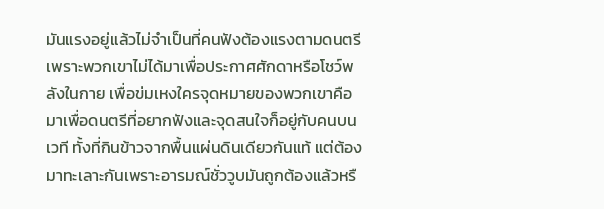มันแรงอยู่แล้วไม่จำเป็นที่คนฟังต้องแรงตามดนตรี เพราะพวกเขาไม่ได้มาเพื่อประกาศศักดาหรือโชว์พลังในกาย เพื่อข่มเหงใครจุดหมายของพวกเขาคือมาเพื่อดนตรีที่อยากฟังและจุดสนใจก็อยู่กับคนบนเวที ทั้งที่กินข้าวจากพื้นแผ่นดินเดียวกันแท้ แต่ต้องมาทะเลาะกันเพราะอารมณ์ชั่ววูบมันถูกต้องแล้วหรื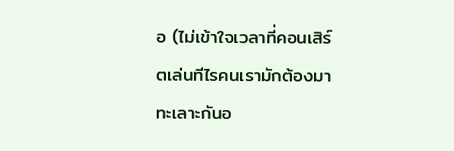อ (ไม่เข้าใจเวลาที่คอนเสิร์ตเล่นทีไรคนเรามักต้องมาทะเลาะกันอ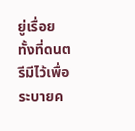ยู่เรื่อย ทั้งที่ดนตรีมีไว้เพื่อระบายค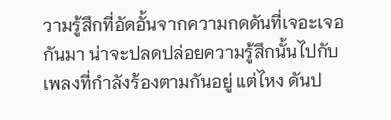วามรู้สึกที่อัดอั้นจากความกดดันที่เจอะเจอกันมา น่าจะปลดปล่อยความรู้สึกนั้นไปกับเพลงที่กำลังร้องตามกันอยู่ แต่ไหง ดันป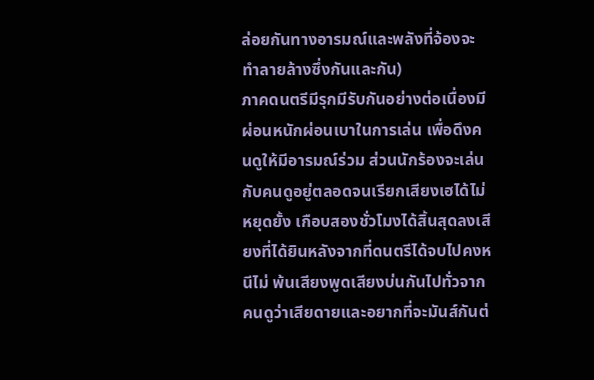ล่อยกันทางอารมณ์และพลังที่จ้องจะทำลายล้างซึ่งกันและกัน)
ภาคดนตรีมีรุกมีรับกันอย่างต่อเนื่องมีผ่อนหนักผ่อนเบาในการเล่น เพื่อดึงคนดูให้มีอารมณ์ร่วม ส่วนนักร้องจะเล่นกับคนดูอยู่ตลอดจนเรียกเสียงเฮได้ไม่หยุดยั้ง เกือบสองชั่วโมงได้สิ้นสุดลงเสียงที่ได้ยินหลังจากที่ดนตรีได้จบไปคงหนีไม่ พ้นเสียงพูดเสียงบ่นกันไปทั่วจากคนดูว่าเสียดายและอยากที่จะมันส์กันต่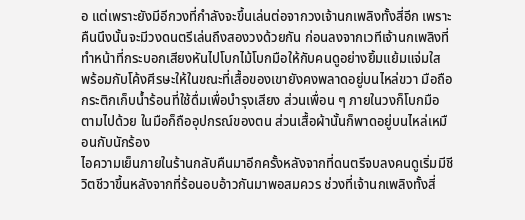อ แต่เพราะยังมีอีกวงที่กำลังจะขึ้นเล่นต่อจากวงเจ้านกเพลิงทั้งสี่อีก เพราะคืนนึงนั้นจะมีวงดนตรีเล่นถึงสองวงด้วยกัน ก่อนลงจากเวทีเจ้านกเพลิงที่ทำหน้าที่กระบอกเสียงหันไปโบกไม้โบกมือให้กับคนดูอย่างยิ้มแย้มแจ่มใส พร้อมกับโค้งศีรษะให้ในขณะที่เสื้อของเขายังคงพลาดอยู่บนไหล่ขวา มือถือกระติกเก็บน้ำร้อนที่ใช้ดื่มเพื่อบำรุงเสียง ส่วนเพื่อน ๆ ภายในวงก็โบกมือตามไปด้วย ในมือก็ถืออุปกรณ์ของตน ส่วนเสื้อผ้านั้นก็พาดอยู่บนไหล่เหมือนกับนักร้อง
ไอความเย็นภายในร้านกลับคืนมาอีกครั้งหลังจากที่ดนตรีจบลงคนดูเริ่มมีชีวิตชีวาขึ้นหลังจากที่ร้อนอบอ้าวกันมาพอสมควร ช่วงที่เจ้านกเพลิงทั้งสี่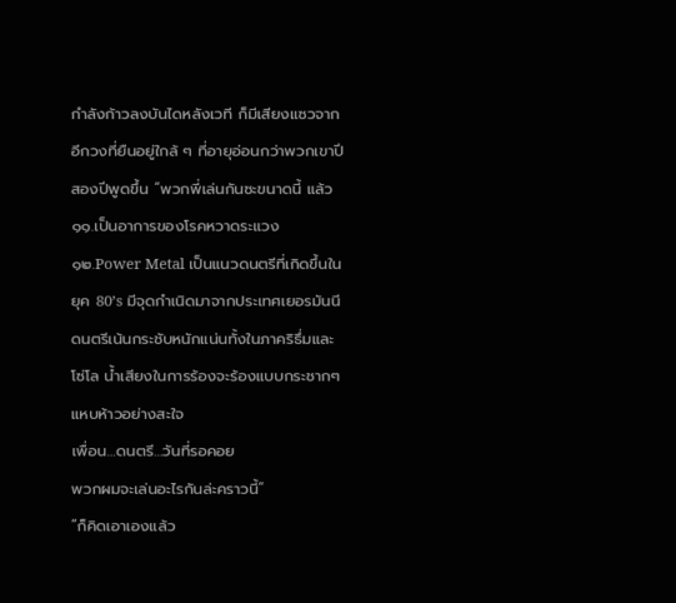กำลังก้าวลงบันไดหลังเวที ก็มีเสียงแซวจากอีกวงที่ยืนอยู่ใกล้ ๆ ที่อายุอ่อนกว่าพวกเขาปีสองปีพูดขึ้น “พวกพี่เล่นกันซะขนาดนี้ แล้ว
๑๑.เป็นอาการของโรคหวาดระแวง
๑๒.Power Metal เป็นแนวดนตรีที่เกิดขึ้นในยุค 80’s มีจุดกำเนิดมาจากประเทศเยอรมันนี ดนตรีเน้นกระชับหนักแน่นทั้งในภาคริธึ่มและโซ่โล น้ำเสียงในการร้องจะร้องแบบกระชากๆ แหบห้าวอย่างสะใจ
เพื่อน…ดนตรี…วันที่รอคอย
พวกผมจะเล่นอะไรกันล่ะคราวนี้”
“ก็คิดเอาเองแล้ว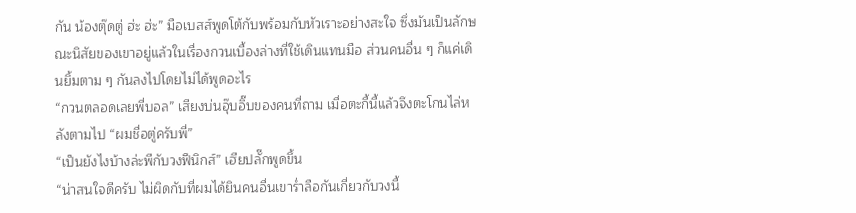กัน น้องตุ๊ดตู่ ฮ่ะ ฮ่ะ” มือเบสส์พูดโต้กับพร้อมกับหัวเราะอย่างสะใจ ซึ่งมันเป็นลักษณะนิสัยของเขาอยู่แล้วในเรื่องกวนเบื้องล่างที่ใช้เดินแทนมือ ส่วนคนอื่น ๆ ก็แค่เดินยิ้มตาม ๆ กันลงไปโดยไม่ได้พูดอะไร
“กวนตลอดเลยพี่บอล” เสียงบ่นอุ๊บอิ๊บของคนที่ถาม เมื่อตะกี้นี้แล้วจึงตะโกนไล่หลังตามไป “ผมชื่อตู่ครับพี่”
“เป็นยังไงบ้างล่ะพีกับวงฟีนิกส์” เฮียปลั๊กพูดขึ้น
“น่าสนใจดีครับ ไม่ผิดกับที่ผมได้ยินคนอื่นเขาร่ำลือกันเกี่ยวกับวงนี้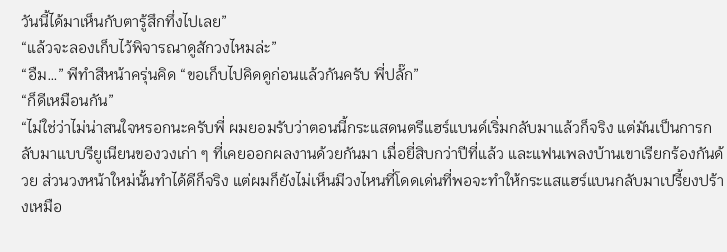วันนี้ได้มาเห็นกับตารู้สึกทึ่งไปเลย”
“แล้วจะลองเก็บไว้พิจารณาดูสักวงไหมล่ะ”
“อืม…” พีทำสีหน้าครุ่นคิด “ขอเก็บไปคิดดูก่อนแล้วกันครับ พี่ปลั๊ก”
“ก็ดีเหมือนกัน”
“ไม่ใช่ว่าไม่น่าสนใจหรอกนะครับพี่ ผมยอมรับว่าตอนนี้กระแสดนตรีแฮร์แบนด์เริ่มกลับมาแล้วก็จริง แต่มันเป็นการกลับมาแบบรียูเนียนของวงเก่า ๆ ที่เคยออกผลงานด้วยกันมา เมื่อยี่สิบกว่าปีที่แล้ว และแฟนเพลงบ้านเขาเรียกร้องกันด้วย ส่วนวงหน้าใหม่นั้นทำได้ดีก็จริง แต่ผมก็ยังไม่เห็นมีวงไหนที่โดดเด่นที่พอจะทำให้กระแสแฮร์แบนกลับมาเปรี้ยงปร้างเหมือ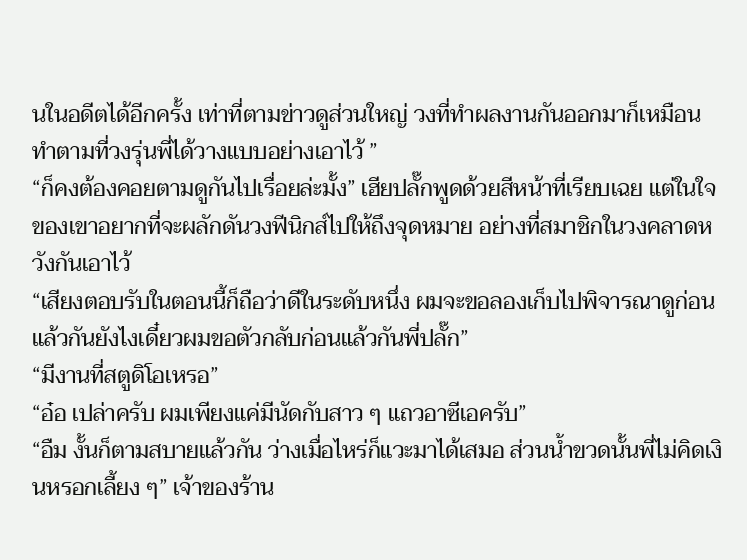นในอดีตได้อีกครั้ง เท่าที่ตามข่าวดูส่วนใหญ่ วงที่ทำผลงานกันออกมาก็เหมือนทำตามที่วงรุ่นพี่ได้วางแบบอย่างเอาไว้ ”
“ก็คงต้องคอยตามดูกันไปเรื่อยล่ะมั้ง” เฮียปลั๊กพูดด้วยสีหน้าที่เรียบเฉย แต่ในใจของเขาอยากที่จะผลักดันวงฟีนิกส์ไปให้ถึงจุดหมาย อย่างที่สมาชิกในวงคลาดหวังกันเอาไว้
“เสียงตอบรับในตอนนี้ก็ถือว่าดีในระดับหนึ่ง ผมจะขอลองเก็บไปพิจารณาดูก่อนแล้วกันยังไงเดี๋ยวผมขอตัวกลับก่อนแล้วกันพี่ปลั๊ก”
“มีงานที่สตูดิโอเหรอ”
“อ๋อ เปล่าครับ ผมเพียงแค่มีนัดกับสาว ๆ แถวอาซีเอครับ”
“อืม งั้นก็ตามสบายแล้วกัน ว่างเมื่อไหร่ก็แวะมาได้เสมอ ส่วนน้ำขวดนั้นพี่ไม่คิดเงินหรอกเลี้ยง ๆ” เจ้าของร้าน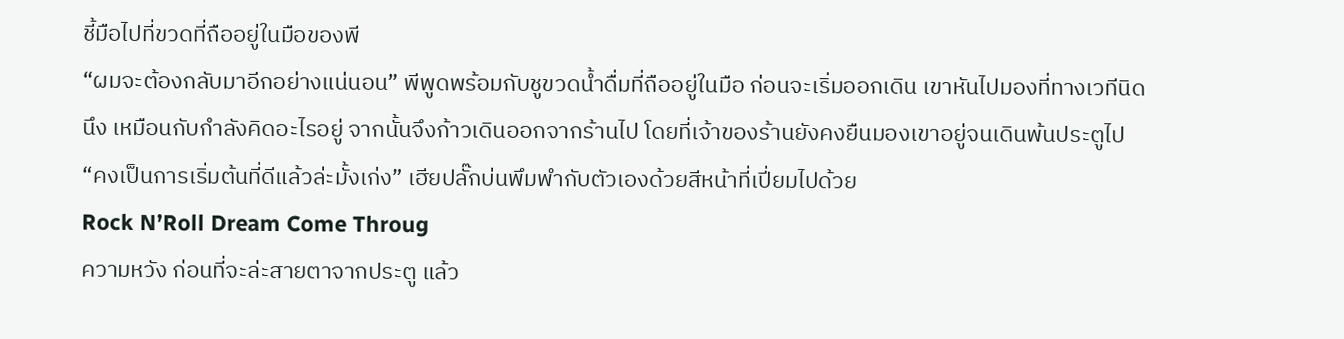ชี้มือไปที่ขวดที่ถืออยู่ในมือของพี
“ผมจะต้องกลับมาอีกอย่างแน่นอน” พีพูดพร้อมกับชูขวดน้ำดื่มที่ถืออยู่ในมือ ก่อนจะเริ่มออกเดิน เขาหันไปมองที่ทางเวทีนิดนึง เหมือนกับกำลังคิดอะไรอยู่ จากนั้นจึงก้าวเดินออกจากร้านไป โดยที่เจ้าของร้านยังคงยืนมองเขาอยู่จนเดินพ้นประตูไป
“คงเป็นการเริ่มต้นที่ดีแล้วล่ะมั้งเก่ง” เฮียปลั๊กบ่นพึมพำกับตัวเองด้วยสีหน้าที่เปี่ยมไปด้วย
Rock N’Roll Dream Come Throug
ความหวัง ก่อนที่จะล่ะสายตาจากประตู แล้ว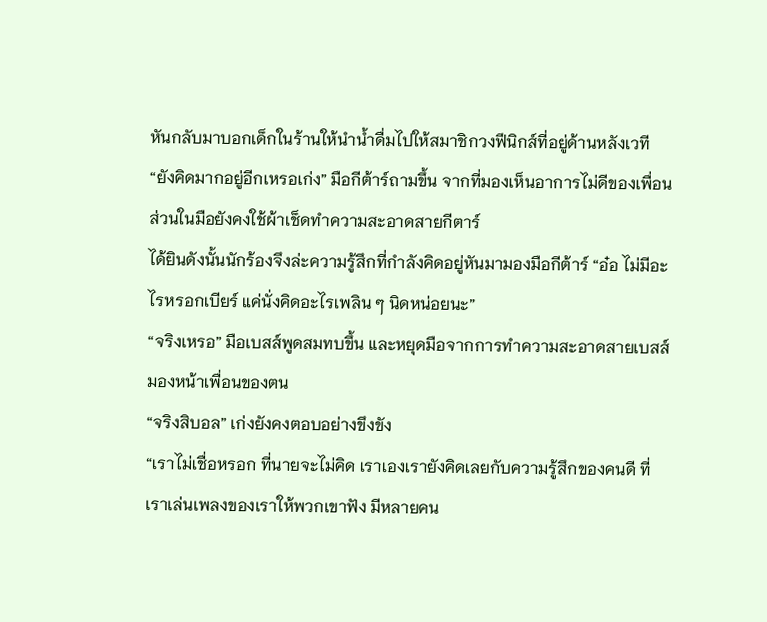หันกลับมาบอกเด็กในร้านให้นำน้ำดื่มไปให้สมาชิกวงฟีนิกส์ที่อยู่ด้านหลังเวที
“ยังคิดมากอยู่อีกเหรอเก่ง” มือกีต้าร์ถามขึ้น จากที่มองเห็นอาการไม่ดีของเพื่อน ส่วนในมือยังคงใช้ผ้าเช็ดทำความสะอาดสายกีตาร์
ได้ยินดังนั้นนักร้องจึงล่ะความรู้สึกที่กำลังคิดอยู่หันมามองมือกีต้าร์ “อ๋อ ไม่มีอะไรหรอกเบียร์ แค่นั่งคิดอะไรเพลิน ๆ นิดหน่อยนะ”
“จริงเหรอ” มือเบสส์พูดสมทบขึ้น และหยุดมือจากการทำความสะอาดสายเบสส์มองหน้าเพื่อนของตน
“จริงสิบอล” เก่งยังคงตอบอย่างขึงขัง
“เราไม่เชื่อหรอก ที่นายจะไม่คิด เราเองเรายังคิดเลยกับความรู้สึกของคนดี ที่เราเล่นเพลงของเราให้พวกเขาฟัง มีหลายคน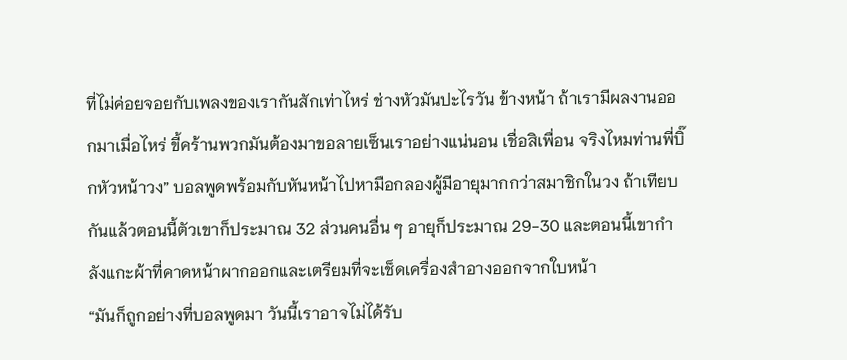ที่ไม่ค่อยจอยกับเพลงของเรากันสักเท่าไหร่ ช่างหัวมันปะไรวัน ข้างหน้า ถ้าเรามีผลงานออกมาเมื่อไหร่ ขี้คร้านพวกมันต้องมาขอลายเซ็นเราอย่างแน่นอน เชื่อสิเพื่อน จริงไหมท่านพี่บิ๊กหัวหน้าวง” บอลพูดพร้อมกับหันหน้าไปหามือกลองผู้มีอายุมากกว่าสมาชิกในวง ถ้าเทียบกันแล้วตอนนี้ตัวเขาก็ประมาณ 32 ส่วนคนอื่น ๆ อายุก็ประมาณ 29-30 และตอนนี้เขากำลังแกะผ้าที่คาดหน้าผากออกและเตรียมที่จะเช็ดเครื่องสำอางออกจากใบหน้า
“มันก็ถูกอย่างที่บอลพูดมา วันนี้เราอาจไม่ได้รับ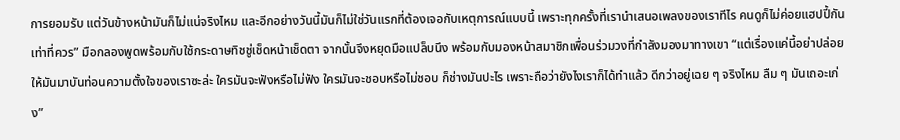การยอมรับ แต่วันข้างหน้ามันก็ไม่แน่จริงไหม และอีกอย่างวันนี้มันก็ไม่ใช่วันแรกที่ต้องเจอกับเหตุการณ์แบบนี้ เพราะทุกครั้งที่เรานำเสนอเพลงของเราทีไร คนดูก็ไม่ค่อยแฮปปี้กันเท่าที่ควร” มือกลองพูดพร้อมกับใช้กระดาษทิชชู่เช็ดหน้าเช็ดตา จากนั้นจึงหยุดมือแปล็บนึง พร้อมกับมองหน้าสมาชิกเพื่อนร่วมวงที่กำลังมองมาทางเขา “แต่เรื่องแค่นี้อย่าปล่อยให้มันมาบันท่อนความตั้งใจของเราซะล่ะ ใครมันจะฟังหรือไม่ฟัง ใครมันจะชอบหรือไม่ชอบ ก็ช่างมันปะไร เพราะถือว่ายังไงเราก็ได้ทำแล้ว ดีกว่าอยู่เฉย ๆ จริงไหม ลืม ๆ มันเถอะเก่ง”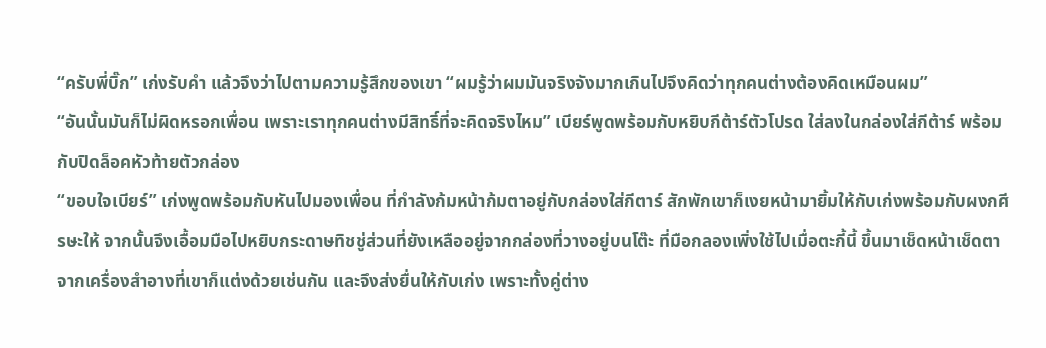“ครับพี่บิ๊ก” เก่งรับคำ แล้วจึงว่าไปตามความรู้สึกของเขา “ผมรู้ว่าผมมันจริงจังมากเกินไปจึงคิดว่าทุกคนต่างต้องคิดเหมือนผม”
“อันนั้นมันก็ไม่ผิดหรอกเพื่อน เพราะเราทุกคนต่างมีสิทธิ์ที่จะคิดจริงไหม” เบียร์พูดพร้อมกับหยิบกีต้าร์ตัวโปรด ใส่ลงในกล่องใส่กีต้าร์ พร้อมกับปิดล็อคหัวท้ายตัวกล่อง
“ขอบใจเบียร์” เก่งพูดพร้อมกับหันไปมองเพื่อน ที่กำลังก้มหน้าก้มตาอยู่กับกล่องใส่กีตาร์ สักพักเขาก็เงยหน้ามายิ้มให้กับเก่งพร้อมกับผงกศีรษะให้ จากนั้นจึงเอื้อมมือไปหยิบกระดาษทิชชู่ส่วนที่ยังเหลืออยู่จากกล่องที่วางอยู่บนโต๊ะ ที่มือกลองเพิ่งใช้ไปเมื่อตะกี้นี้ ขึ้นมาเช็ดหน้าเช็ดตาจากเครื่องสำอางที่เขาก็แต่งด้วยเช่นกัน และจึงส่งยื่นให้กับเก่ง เพราะทั้งคู่ต่าง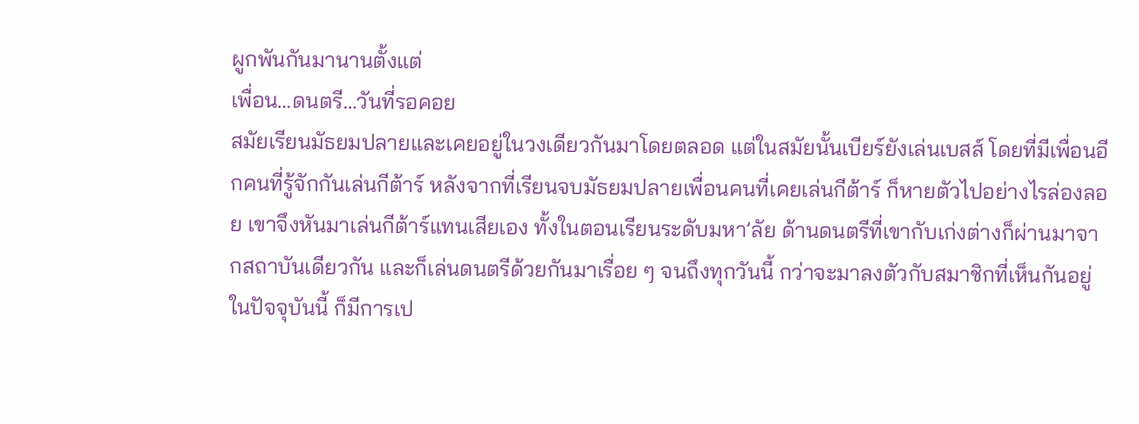ผูกพันกันมานานตั้งแต่
เพื่อน…ดนตรี…วันที่รอคอย
สมัยเรียนมัธยมปลายและเคยอยู่ในวงเดียวกันมาโดยตลอด แต่ในสมัยนั้นเบียร์ยังเล่นเบสส์ โดยที่มีเพื่อนอีกคนที่รู้จักกันเล่นกีต้าร์ หลังจากที่เรียนจบมัธยมปลายเพื่อนคนที่เคยเล่นกีต้าร์ ก็หายตัวไปอย่างไรล่องลอย เขาจึงหันมาเล่นกีต้าร์แทนเสียเอง ทั้งในตอนเรียนระดับมหา’ลัย ด้านดนตรีที่เขากับเก่งต่างก็ผ่านมาจากสถาบันเดียวกัน และก็เล่นดนตรีด้วยกันมาเรื่อย ๆ จนถึงทุกวันนี้ กว่าจะมาลงตัวกับสมาชิกที่เห็นกันอยู่ในปัจจุบันนี้ ก็มีการเป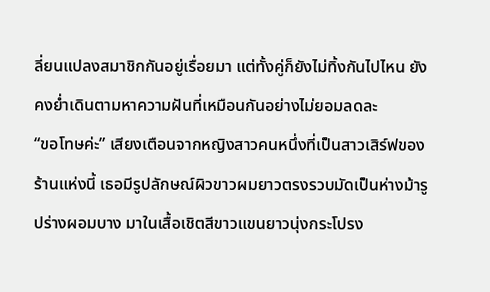ลี่ยนแปลงสมาชิกกันอยู่เรื่อยมา แต่ทั้งคู่ก็ยังไม่ทิ้งกันไปไหน ยังคงย่ำเดินตามหาความฝันที่เหมือนกันอย่างไม่ยอมลดละ
“ขอโทษค่ะ” เสียงเตือนจากหญิงสาวคนหนึ่งที่เป็นสาวเสิร์ฟของร้านแห่งนี้ เธอมีรูปลักษณ์ผิวขาวผมยาวตรงรวบมัดเป็นห่างม้ารูปร่างผอมบาง มาในเสื้อเชิตสีขาวแขนยาวนุ่งกระโปรง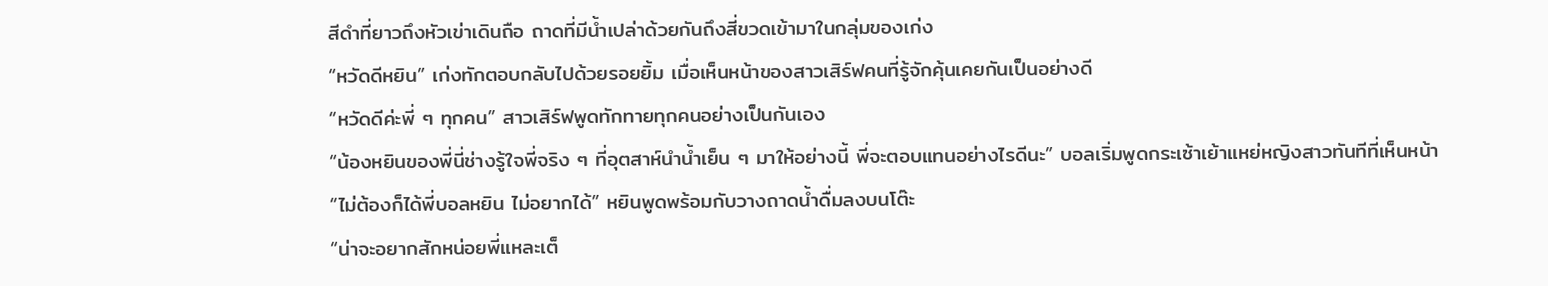สีดำที่ยาวถึงหัวเข่าเดินถือ ถาดที่มีน้ำเปล่าด้วยกันถึงสี่ขวดเข้ามาในกลุ่มของเก่ง
“หวัดดีหยิน” เก่งทักตอบกลับไปด้วยรอยยิ้ม เมื่อเห็นหน้าของสาวเสิร์ฟคนที่รู้จักคุ้นเคยกันเป็นอย่างดี
“หวัดดีค่ะพี่ ๆ ทุกคน” สาวเสิร์ฟพูดทักทายทุกคนอย่างเป็นกันเอง
“น้องหยินของพี่นี่ช่างรู้ใจพี่จริง ๆ ที่อุตสาห์นำน้ำเย็น ๆ มาให้อย่างนี้ พี่จะตอบแทนอย่างไรดีนะ” บอลเริ่มพูดกระเซ้าเย้าแหย่หญิงสาวทันทีที่เห็นหน้า
“ไม่ต้องก็ได้พี่บอลหยิน ไม่อยากได้” หยินพูดพร้อมกับวางถาดน้ำดื่มลงบนโต๊ะ
“น่าจะอยากสักหน่อยพี่แหละเต็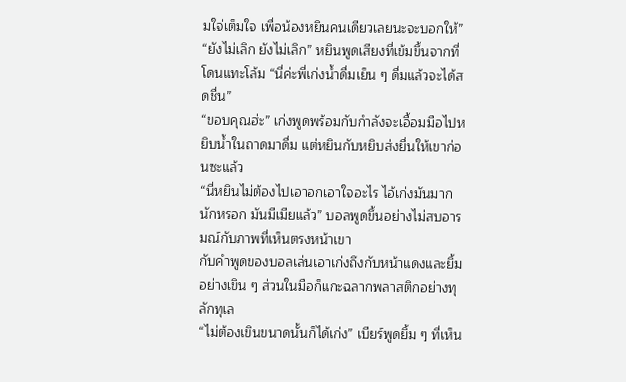มใจ่เต็มใจ เพื่อน้องหยินคนเดียวเลยนะจะบอกให้”
“ยังไม่เลิก ยังไม่เลิก” หยินพูดเสียงที่เข้มขึ้นจากที่โดนแทะโล้ม “นี่ค่ะพี่เก่งน้ำดื่มเย็น ๆ ดื่มแล้วจะได้สดชื่น”
“ขอบคุณฮ่ะ” เก่งพูดพร้อมกับกำลังจะเอื้อมมือไปหยิบน้ำในถาดมาดื่ม แต่หยินกับหยิบส่งยื่นให้เขาก่อนซะแล้ว
“นี่หยินไม่ต้องไปเอาอกเอาใจอะไร ไอ้เก่งมันมากนักหรอก มันมีเมียแล้ว” บอลพูดขึ้นอย่างไม่สบอารมณ์กับภาพที่เห็นตรงหน้าเขา
กับคำพูดของบอลเล่นเอาเก่งถึงกับหน้าแดงและยิ้มอย่างเขิน ๆ ส่วนในมือก็แกะฉลากพลาสติกอย่างทุลักทุเล
“ไม่ต้องเขินขนาดนั้นก็ได้เก่ง” เบียร์พูดยิ้ม ๆ ที่เห็น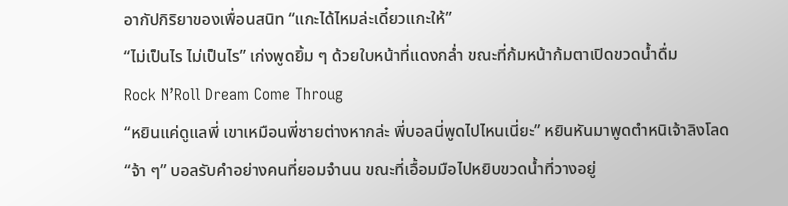อากัปกิริยาของเพื่อนสนิท “แกะได้ไหมล่ะเดี๋ยวแกะให้”
“ไม่เป็นไร ไม่เป็นไร” เก่งพูดยิ้ม ๆ ด้วยใบหน้าที่แดงกล่ำ ขณะที่ก้มหน้าก้มตาเปิดขวดน้ำดื่ม
Rock N’Roll Dream Come Throug
“หยินแค่ดูแลพี่ เขาเหมือนพี่ชายต่างหากล่ะ พี่บอลนี่พูดไปไหนเนี่ยะ” หยินหันมาพูดตำหนิเจ้าลิงโลด
“จ้า ๆ” บอลรับคำอย่างคนที่ยอมจำนน ขณะที่เอื้อมมือไปหยิบขวดน้ำที่วางอยู่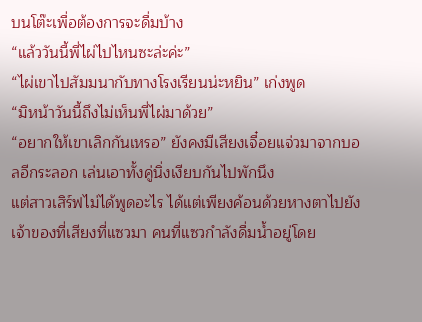บนโต๊ะเพื่อต้องการจะดื่มบ้าง
“แล้ววันนี้พี่ไผ่ไปไหนซะล่ะค่ะ”
“ไผ่เขาไปสัมมนากับทางโรงเรียนน่ะหยิน” เก่งพูด
“มิหน้าวันนี้ถึงไม่เห็นพี่ไผ่มาด้วย”
“อยากให้เขาเลิกกันเหรอ” ยังคงมีเสียงเจื๋อยแจ่วมาจากบอลอีกระลอก เล่นเอาทั้งคู่นิ่งเงียบกันไปพักนึง
แต่สาวเสิร์ฟไม่ได้พูดอะไร ได้แต่เพียงค้อนด้วยหางตาไปยังเจ้าของที่เสียงที่แซวมา คนที่แซวกำลังดื่มน้ำอยู่โดย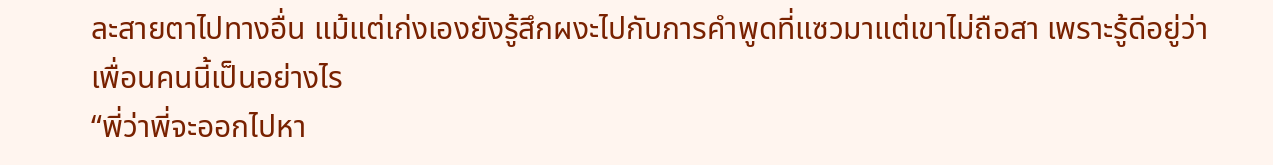ละสายตาไปทางอื่น แม้แต่เก่งเองยังรู้สึกผงะไปกับการคำพูดที่แซวมาแต่เขาไม่ถือสา เพราะรู้ดีอยู่ว่าเพื่อนคนนี้เป็นอย่างไร
“พี่ว่าพี่จะออกไปหา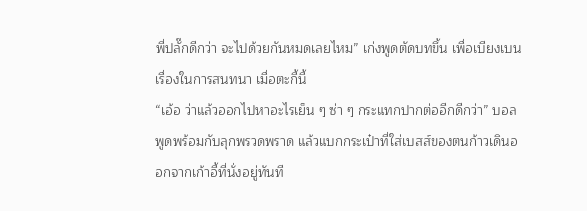พี่ปลั๊กดีกว่า จะไปด้วยกันหมดเลยไหม” เก่งพูดตัดบทขึ้น เพื่อเบียงเบนเรื่องในการสนทนา เมื่อตะกี้นี้
“เอ้อ ว่าแล้วออกไปหาอะไรเย็น ๆ ซ่า ๆ กระแทกปากต่ออีกดีกว่า” บอลพูดพร้อมกับลุกพรวดพราด แล้วแบกกระเป๋าที่ใส่เบสส์ของตนก้าวเดินออกจากเก้าอี้ที่นั่งอยู่ทันที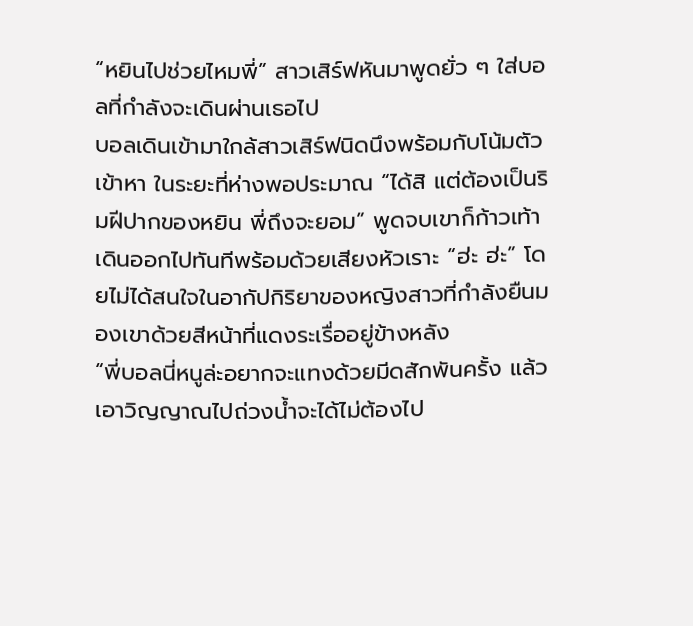“หยินไปช่วยไหมพี่” สาวเสิร์ฟหันมาพูดยั่ว ๆ ใส่บอลที่กำลังจะเดินผ่านเธอไป
บอลเดินเข้ามาใกล้สาวเสิร์ฟนิดนึงพร้อมกับโน้มตัวเข้าหา ในระยะที่ห่างพอประมาณ “ได้สิ แต่ต้องเป็นริมฝีปากของหยิน พี่ถึงจะยอม” พูดจบเขาก็ก้าวเท้าเดินออกไปทันทีพร้อมด้วยเสียงหัวเราะ “ฮ่ะ ฮ่ะ” โดยไม่ได้สนใจในอากัปกิริยาของหญิงสาวที่กำลังยืนมองเขาด้วยสีหน้าที่แดงระเรื่ออยู่ข้างหลัง
“พี่บอลนี่หนูล่ะอยากจะแทงด้วยมีดสักพันครั้ง แล้วเอาวิญญาณไปถ่วงน้ำจะได้ไม่ต้องไป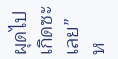ผุดไปเกิดซะเลย” ห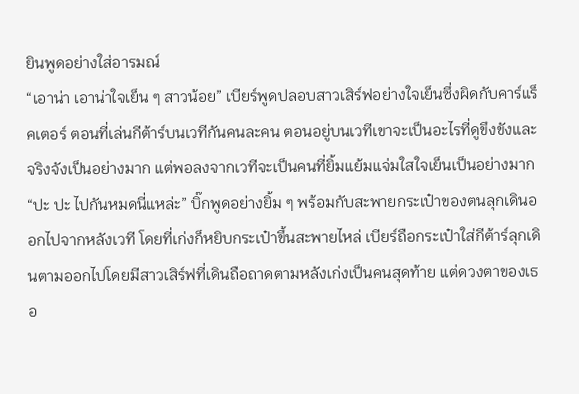ยินพูดอย่างใส่อารมณ์
“เอาน่า เอาน่าใจเย็น ๆ สาวน้อย” เบียร์พูดปลอบสาวเสิร์ฟอย่างใจเย็นซึ่งผิดกับคาร์แร็คเตอร์ ตอนที่เล่นกีต้าร์บนเวทีกันคนละคน ตอนอยู่บนเวทีเขาจะเป็นอะไรที่ดูขึงขังและจริงจังเป็นอย่างมาก แต่พอลงจากเวทีจะเป็นคนที่ยิ้มแย้มแจ่มใสใจเย็นเป็นอย่างมาก
“ปะ ปะ ไปกันหมดนี่แหล่ะ” บิ๊กพูดอย่างยิ้ม ๆ พร้อมกับสะพายกระเป๋าของตนลุกเดินออกไปจากหลังเวที โดยที่เก่งก็หยิบกระเป๋าขึ้นสะพายไหล่ เบียร์ถือกระเป๋าใส่กีต้าร์ลุกเดินตามออกไปโดยมีสาวเสิร์ฟที่เดินถือถาดตามหลังเก่งเป็นคนสุดท้าย แต่ดวงตาของเธอ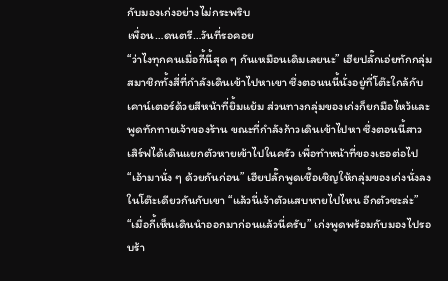กับมองเก่งอย่างไม่กระพริบ
เพื่อน…ดนตรี…วันที่รอคอย
“ว่าไงทุกคนเมื่อกี้นี้สุด ๆ กันเหมือนเดิมเลยนะ” เฮียปลั๊กเอ่ยทักกลุ่มสมาชิกทั้งสี่ที่กำลังเดินเข้าไปหาเขา ซึ่งตอนนนี้นั่งอยู่ที่โต๊ะใกล้กับเคาน์เตอร์ด้วยสีหน้าที่ยิ้มแย้ม ส่วนทางกลุ่มของเก่งก็ยกมือไหว้และพูดทักทายเจ้าของร้าน ขณะที่กำลังก้าวเดินเข้าไปหา ซึ่งตอนนี้สาวเสิร์ฟได้เดินแยกตัวหายเข้าไปในครัว เพื่อทำหน้าที่ของเธอต่อไป
“เอ้ามานั่ง ๆ ด้วยกันก่อน” เฮียปลั๊กพูดเชื้อเชิญให้กลุ่มของเก่งนั่งลง ในโต๊ะเดียวกันกับเขา “แล้วนี่เจ้าตัวแสบหายไปไหน อีกตัวซะล่ะ”
“เมื่อกี้เห็นเดินนำออกมาก่อนแล้วนี่ครับ” เก่งพูดพร้อมกับมองไปรอบร้า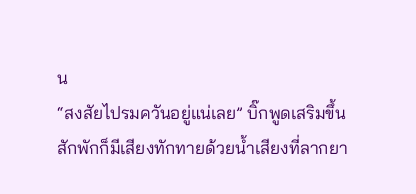น
“สงสัยไปรมควันอยู่แน่เลย” บิ๊กพูดเสริมขึ้น
สักพักก็มีเสียงทักทายด้วยน้ำเสียงที่ลากยา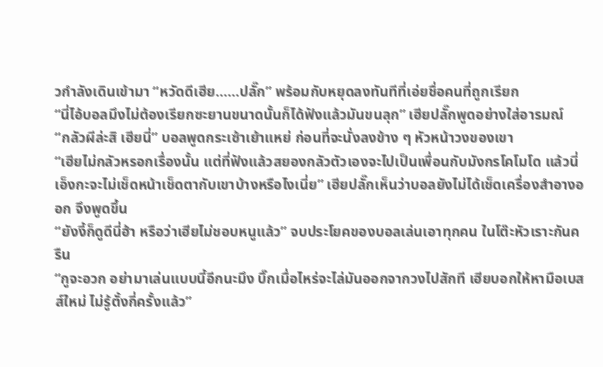วกำลังเดินเข้ามา “หวัดดีเฮีย……ปลั๊ก” พร้อมกับหยุดลงทันทีที่เอ่ยชื่อคนที่ถูกเรียก
“นี่ไอ้บอลมึงไม่ต้องเรียกซะยานขนาดนั้นก็ได้ฟังแล้วมันขนลุก” เฮียปลั๊กพูดอย่างใส่อารมณ์
“กลัวผีล่ะสิ เฮียนี่” บอลพูดกระเซ้าเย้าแหย่ ก่อนที่จะนั่งลงข้าง ๆ หัวหน้าวงของเขา
“เฮียไม่กลัวหรอกเรื่องนั้น แต่ที่ฟังแล้วสยองกลัวตัวเองจะไปเป็นเพื่อนกับมังกรโคโมโด แล้วนี่เอ็งกะจะไม่เช็ดหน้าเช็ดตากับเขาบ้างหรือไงเนี่ย” เฮียปลั๊กเห็นว่าบอลยังไม่ได้เช็ดเครื่องสำอางออก จึงพูดขึ้น
“ยังงี้ก็ดูดีนี่ฮ้า หรือว่าเฮียไม่ชอบหนูแล้ว” จบประโยคของบอลเล่นเอาทุกคน ในโต๊ะหัวเราะกันครืน
“กูจะอวก อย่ามาเล่นแบบนี้อีกนะมึง บิ๊กเมื่อไหร่จะไล่มันออกจากวงไปสักที เฮียบอกให้หามือเบสส์ใหม่ ไม่รู้ตั้งกี่ครั้งแล้ว”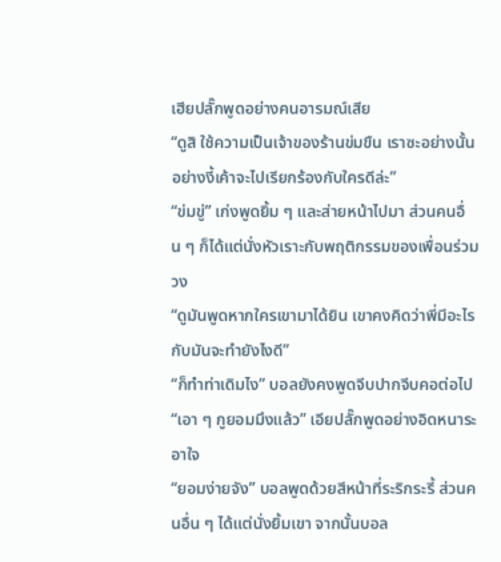เฮียปลั๊กพูดอย่างคนอารมณ์เสีย
“ดูสิ ใช้ความเป็นเจ้าของร้านข่มขืน เราซะอย่างนั้น อย่างงี้เค้าจะไปเรียกร้องกับใครดีล่ะ”
“ข่มขู่” เก่งพูดยิ้ม ๆ และส่ายหน้าไปมา ส่วนคนอื่น ๆ ก็ได้แต่นั่งหัวเราะกับพฤติกรรมของเพื่อนร่วมวง
“ดูมันพูดหากใครเขามาได้ยิน เขาคงคิดว่าพี่มีอะไรกับมันจะทำยังไงดี”
“ก็ทำท่าเดิมไง” บอลยังคงพูดจีบปากจีบคอต่อไป
“เอา ๆ กูยอมมึงแล้ว” เอียปลั๊กพูดอย่างอิดหนาระอาใจ
“ยอมง่ายจัง” บอลพูดด้วยสีหน้าที่ระริกระรี้ ส่วนคนอื่น ๆ ได้แต่นั่งยิ้มเขา จากนั้นบอล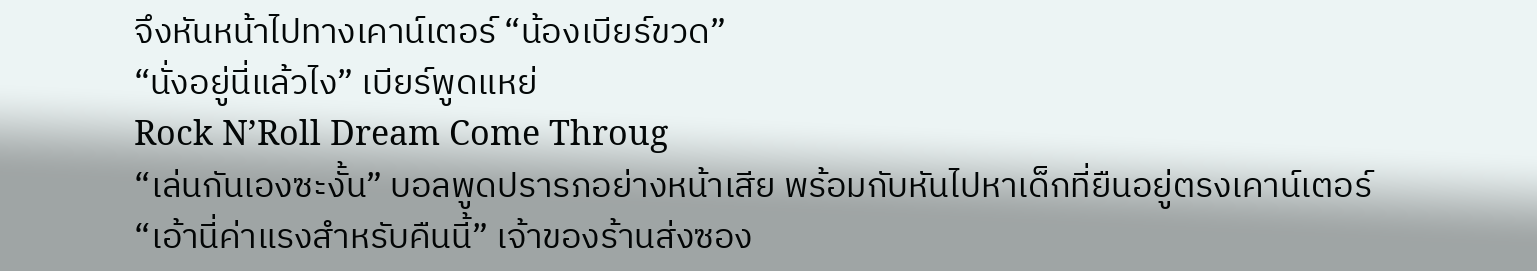จึงหันหน้าไปทางเคาน์เตอร์ “น้องเบียร์ขวด”
“นั่งอยู่นี่แล้วไง” เบียร์พูดแหย่
Rock N’Roll Dream Come Throug
“เล่นกันเองซะงั้น” บอลพูดปรารภอย่างหน้าเสีย พร้อมกับหันไปหาเด็กที่ยืนอยู่ตรงเคาน์เตอร์
“เอ้านี่ค่าแรงสำหรับคืนนี้” เจ้าของร้านส่งซอง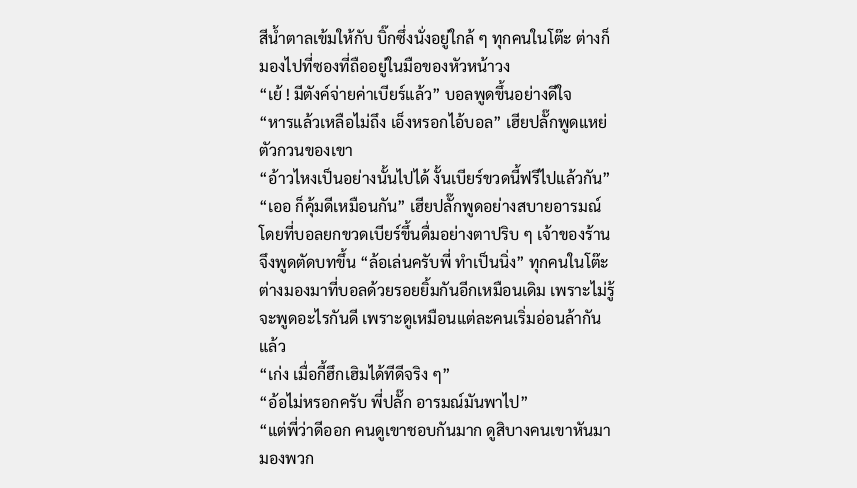สีน้ำตาลเข้มให้กับ บิ๊กซึ่งนั่งอยู่ใกล้ ๆ ทุกคนในโต๊ะ ต่างก็มองไปที่ซองที่ถืออยู่ในมือของหัวหน้าวง
“เย้ ! มีตังค์จ่ายค่าเบียร์แล้ว” บอลพูดขึ้นอย่างดีใจ
“หารแล้วเหลือไม่ถึง เอ็งหรอกไอ้บอล” เฮียปลั๊กพูดแหย่ตัวกวนของเขา
“อ้าวไหงเป็นอย่างนั้นไปได้ งั้นเบียร์ขวดนี้ฟรีไปแล้วกัน”
“เออ ก็คุ้มดีเหมือนกัน” เฮียปลั๊กพูดอย่างสบายอารมณ์ โดยที่บอลยกขวดเบียร์ขึ้นดื่มอย่างตาปริบ ๆ เจ้าของร้านจึงพูดตัดบทขึ้น “ล้อเล่นครับพี่ ทำเป็นนิ่ง” ทุกคนในโต๊ะต่างมองมาที่บอลด้วยรอยยิ้มกันอีกเหมือนเดิม เพราะไม่รู้จะพูดอะไรกันดี เพราะดูเหมือนแต่ละคนเริ่มอ่อนล้ากันแล้ว
“เก่ง เมื่อกี้ฮึกเฮิมได้ทีดีจริง ๆ”
“อ้อไม่หรอกครับ พี่ปลั๊ก อารมณ์มันพาไป”
“แต่พี่ว่าดีออก คนดูเขาชอบกันมาก ดูสิบางคนเขาหันมามองพวก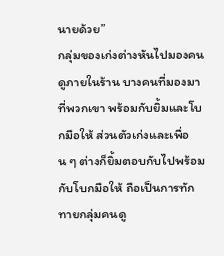นายด้วย”
กลุ่มของเก่งต่างหันไปมองคนดูภายในร้าน บางคนที่มองมาที่พวกเขา พร้อมกับยิ้มและโบกมือให้ ส่วนตัวเก่งและเพื่อน ๆ ต่างก็ยิ้มตอบกับไปพร้อมกับโบกมือให้ ถือเป็นการทักทายกลุ่มคนดู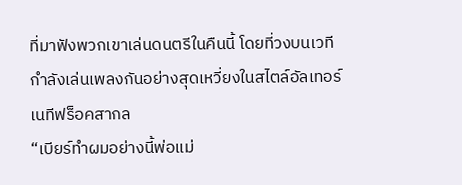ที่มาฟังพวกเขาเล่นดนตรีในคืนนี้ โดยที่วงบนเวทีกำลังเล่นเพลงกันอย่างสุดเหวี่ยงในสไตล์อัลเทอร์เนทีฟร็อคสากล
“เบียร์ทำผมอย่างนี้พ่อแม่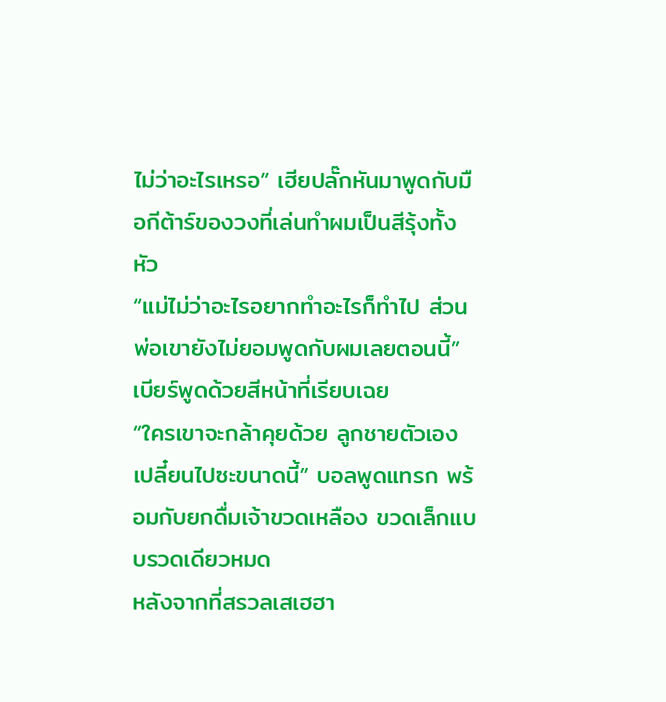ไม่ว่าอะไรเหรอ” เฮียปลั๊กหันมาพูดกับมือกีต้าร์ของวงที่เล่นทำผมเป็นสีรุ้งทั้งหัว
“แม่ไม่ว่าอะไรอยากทำอะไรก็ทำไป ส่วนพ่อเขายังไม่ยอมพูดกับผมเลยตอนนี้” เบียร์พูดด้วยสีหน้าที่เรียบเฉย
“ใครเขาจะกล้าคุยด้วย ลูกชายตัวเองเปลี๋ยนไปซะขนาดนี้” บอลพูดแทรก พร้อมกับยกดื่มเจ้าขวดเหลือง ขวดเล็กแบบรวดเดียวหมด
หลังจากที่สรวลเสเฮฮา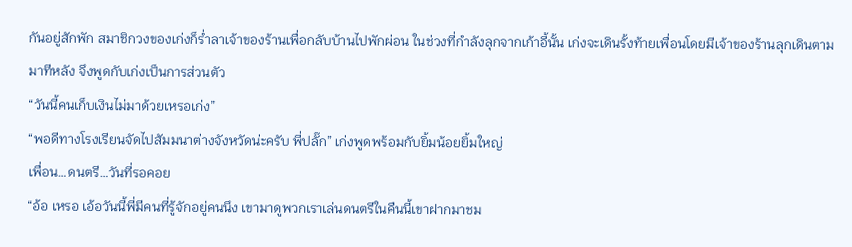กันอยู่สักพัก สมาชิกวงของเก่งก็ร่ำลาเจ้าของร้านเพื่อกลับบ้านไปพักผ่อน ในช่วงที่กำลังลุกจากเก้าอี้นั้น เก่งจะเดินรั้งท้ายเพื่อนโดยมีเจ้าของร้านลุกเดินตามมาทีหลัง จึงพูดกับเก่งเป็นการส่วนตัว
“วันนี้คนเก็บเงินไม่มาด้วยเหรอเก่ง”
“พอดีทางโรงเรียนจัดไปสัมมนาต่างจังหวัดน่ะครับ พี่ปลั๊ก” เก่งพูดพร้อมกับยิ้มน้อยยิ้มใหญ่
เพื่อน…ดนตรี…วันที่รอคอย
“อ้อ เหรอ เอ้อวันนี้พี่มีคนที่รู้จักอยู่คนนึง เขามาดูพวกเราเล่นดนตรีในคืนนี้เขาฝากมาชม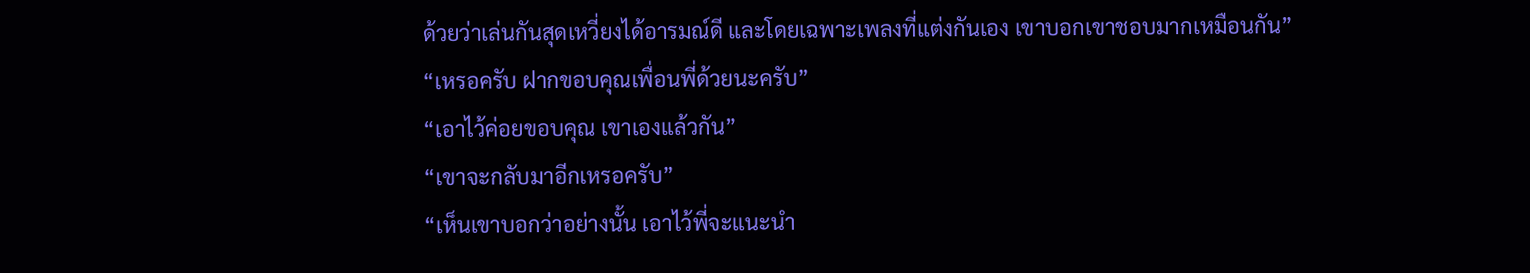ด้วยว่าเล่นกันสุดเหวี่ยงได้อารมณ์ดี และโดยเฉพาะเพลงที่แต่งกันเอง เขาบอกเขาชอบมากเหมือนกัน”
“เหรอครับ ฝากขอบคุณเพื่อนพี่ด้วยนะครับ”
“เอาไว้ค่อยขอบคุณ เขาเองแล้วกัน”
“เขาจะกลับมาอีกเหรอครับ”
“เห็นเขาบอกว่าอย่างนั้น เอาไว้พี่จะแนะนำ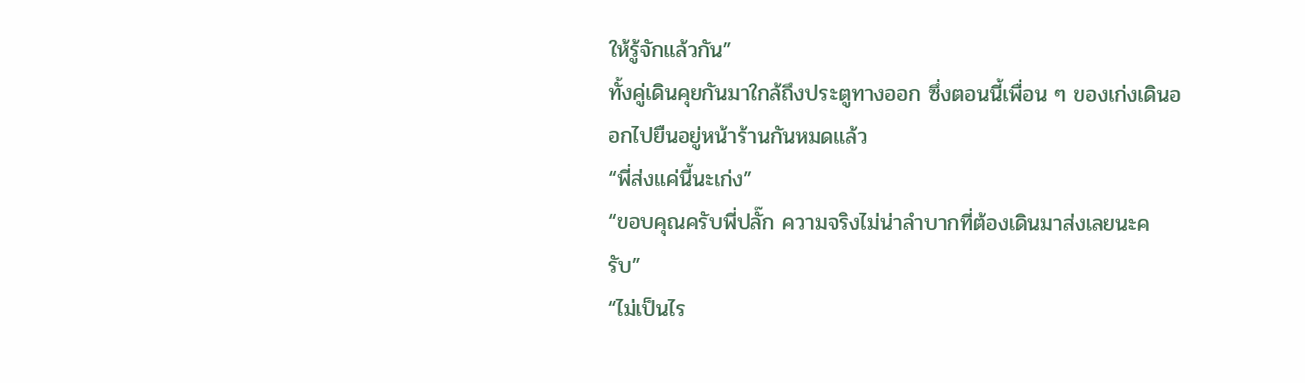ให้รู้จักแล้วกัน”
ทั้งคู่เดินคุยกันมาใกล้ถึงประตูทางออก ซึ่งตอนนี้เพื่อน ๆ ของเก่งเดินออกไปยืนอยู่หน้าร้านกันหมดแล้ว
“พี่ส่งแค่นี้นะเก่ง”
“ขอบคุณครับพี่ปลั๊ก ความจริงไม่น่าลำบากที่ต้องเดินมาส่งเลยนะครับ”
“ไม่เป็นไร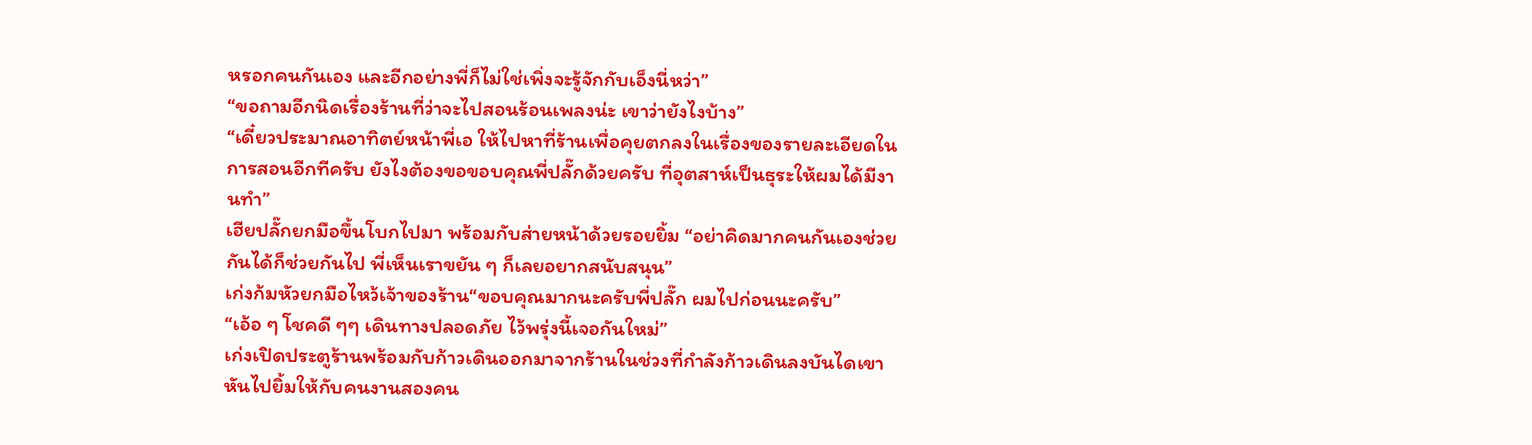หรอกคนกันเอง และอีกอย่างพี่ก็ไม่ใช่เพิ่งจะรู้จักกับเอ็งนี่หว่า”
“ขอถามอีกนิดเรื่องร้านที่ว่าจะไปสอนร้อนเพลงน่ะ เขาว่ายังไงบ้าง”
“เดี๋ยวประมาณอาทิตย์หน้าพี่เอ ให้ไปหาที่ร้านเพื่อคุยตกลงในเรื่องของรายละเอียดในการสอนอีกทีครับ ยังไงต้องขอขอบคุณพี่ปลั๊กด้วยครับ ที่อุตสาห์เป็นธุระให้ผมได้มีงานทำ”
เฮียปลั๊กยกมือขึ้นโบกไปมา พร้อมกับส่ายหน้าด้วยรอยยิ้ม “อย่าคิดมากคนกันเองช่วยกันได้ก็ช่วยกันไป พี่เห็นเราขยัน ๆ ก็เลยอยากสนับสนุน”
เก่งก้มหัวยกมือไหว้เจ้าของร้าน“ขอบคุณมากนะครับพี่ปลั๊ก ผมไปก่อนนะครับ”
“เอ้อ ๆ โชคดี ๆๆ เดินทางปลอดภัย ไว้พรุ่งนี้เจอกันใหม่”
เก่งเปิดประตูร้านพร้อมกับก้าวเดินออกมาจากร้านในช่วงที่กำลังก้าวเดินลงบันไดเขาหันไปยิ้มให้กับคนงานสองคน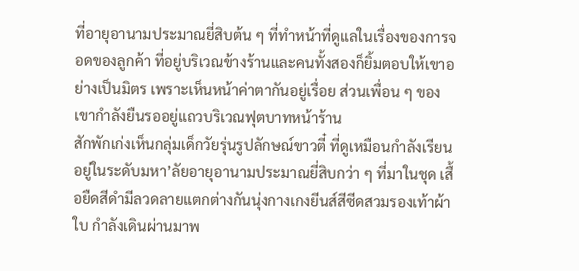ที่อายุอานามประมาณยี่สิบต้น ๆ ที่ทำหน้าที่ดูแลในเรื่องของการจอดของลูกค้า ที่อยู่บริเวณข้างร้านและคนทั้งสองก็ยิ้มตอบให้เขาอย่างเป็นมิตร เพราะเห็นหน้าค่าตากันอยู่เรื่อย ส่วนเพื่อน ๆ ของเขากำลังยืนรออยู่แถวบริเวณฟุตบาทหน้าร้าน
สักพักเก่งเห็นกลุ่มเด็กวัยรุ่นรูปลักษณ์ขาวตี๋ ที่ดูเหมือนกำลังเรียนอยู่ในระดับมหา’ลัยอายุอานามประมาณยี่สิบกว่า ๆ ที่มาในชุด เสื้อยืดสีดำมีลวดลายแตกต่างกันนุ่งกางเกงยีนส์สีซีดสวมรองเท้าผ้าใบ กำลังเดินผ่านมาพ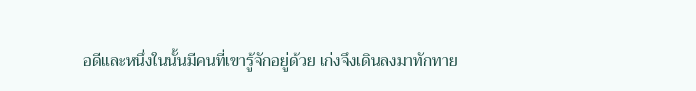อดีและหนึ่งในนั้นมีคนที่เขารู้จักอยู่ด้วย เก่งจึงเดินลงมาทักทาย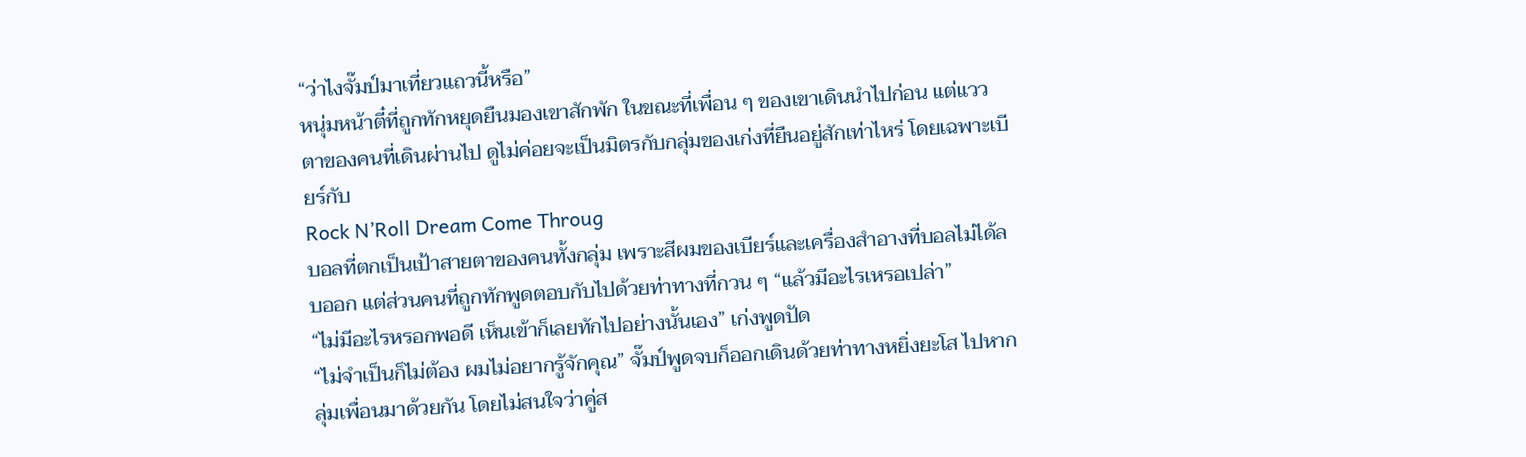“ว่าไงจั๊มป์มาเที่ยวแถวนี้หรือ”
หนุ่มหน้าตี๋ที่ถูกทักหยุดยืนมองเขาสักพัก ในขณะที่เพื่อน ๆ ของเขาเดินนำไปก่อน แต่แววตาของคนที่เดินผ่านไป ดูไม่ค่อยจะเป็นมิตรกับกลุ่มของเก่งที่ยืนอยู่สักเท่าไหร่ โดยเฉพาะเบียร์กับ
Rock N’Roll Dream Come Throug
บอลที่ตกเป็นเป้าสายตาของคนทั้งกลุ่ม เพราะสีผมของเบียร์และเครื่องสำอางที่บอลไม่ได้ลบออก แต่ส่วนคนที่ถูกทักพูดตอบกับไปด้วยท่าทางที่กวน ๆ “แล้วมีอะไรเหรอเปล่า”
“ไม่มีอะไรหรอกพอดี เห็นเข้าก็เลยทักไปอย่างนั้นเอง” เก่งพูดปัด
“ไม่จำเป็นก็ไม่ต้อง ผมไม่อยากรู้จักคุณ” จั๊มป์พูดจบก็ออกเดินด้วยท่าทางหยิ่งยะโส ไปหากลุ่มเพื่อนมาด้วยกัน โดยไม่สนใจว่าคู่ส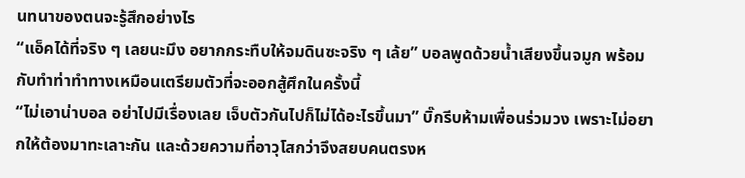นทนาของตนจะรู้สึกอย่างไร
“แอ็คได้ที่จริง ๆ เลยนะมึง อยากกระทืบให้จมดินซะจริง ๆ เล้ย” บอลพูดด้วยน้ำเสียงขึ้นจมูก พร้อมกับทำท่าทำทางเหมือนเตรียมตัวที่จะออกสู้ศึกในครั้งนี้
“ไม่เอาน่าบอล อย่าไปมีเรื่องเลย เจ็บตัวกันไปก็ไม่ได้อะไรขึ้นมา” บิ๊กรีบห้ามเพื่อนร่วมวง เพราะไม่อยากให้ต้องมาทะเลาะกัน และด้วยความที่อาวุโสกว่าจึงสยบคนตรงห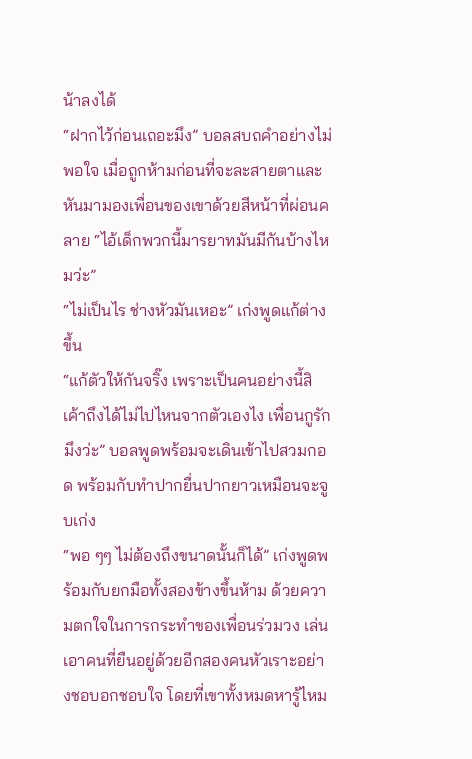น้าลงได้
“ฝากไว้ก่อนเถอะมึง” บอลสบถคำอย่างไม่พอใจ เมื่อถูกห้ามก่อนที่จะละสายตาและหันมามองเพื่อนของเขาด้วยสีหน้าที่ผ่อนคลาย “ไอ้เด็กพวกนี้มารยาทมันมีกันบ้างไหมว่ะ”
“ไม่เป็นไร ช่างหัวมันเหอะ” เก่งพูดแก้ต่างขึ้น
“แก้ตัวให้กันจริ๊ง เพราะเป็นคนอย่างนี้สิ เค้าถึงได้ไม่ไปไหนจากตัวเองไง เพื่อนกูรักมึงว่ะ” บอลพูดพร้อมจะเดินเข้าไปสวมกอด พร้อมกับทำปากยื่นปากยาวเหมือนจะจูบเก่ง
“พอ ๆๆ ไม่ต้องถึงขนาดนั้นก็ได้” เก่งพูดพร้อมกับยกมือทั้งสองข้างขึ้นห้าม ด้วยความตกใจในการกระทำของเพื่อนร่วมวง เล่นเอาคนที่ยืนอยู่ด้วยอีกสองคนหัวเราะอย่างชอบอกชอบใจ โดยที่เขาทั้งหมดหารู้ไหม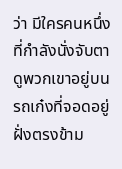ว่า มีใครคนหนึ่งที่กำลังนั่งจับตาดูพวกเขาอยู่บนรถเก๋งที่จอดอยู่ฝั่งตรงข้าม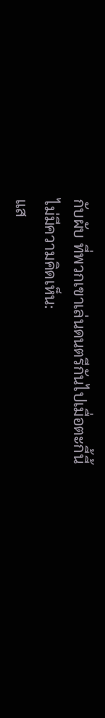กับผับ ที่พวกเขาเล่นดนตรีกันไปเมื่อตะกี้นี้
ไม่มีความคิดเห็น:
แส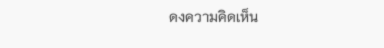ดงความคิดเห็น